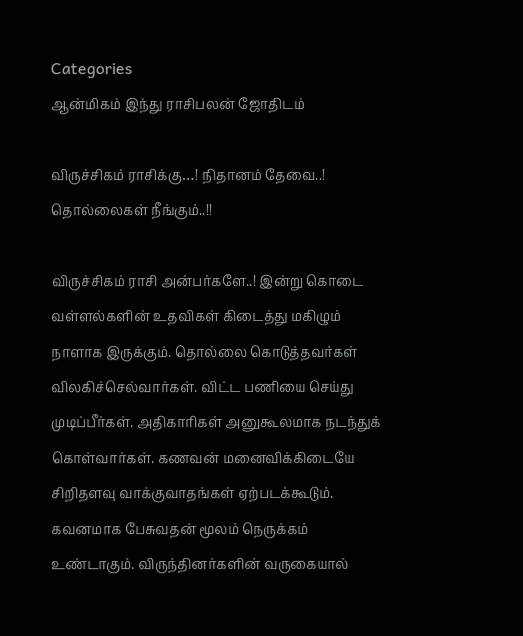Categories
ஆன்மிகம் இந்து ராசிபலன் ஜோதிடம்

விருச்சிகம் ராசிக்கு…! நிதானம் தேவை..! தொல்லைகள் நீங்கும்..!!

விருச்சிகம் ராசி அன்பர்களே..! இன்று கொடை வள்ளல்களின் உதவிகள் கிடைத்து மகிழும் நாளாக இருக்கும். தொல்லை கொடுத்தவர்கள் விலகிச்செல்வார்கள். விட்ட பணியை செய்து முடிப்பீர்கள். அதிகாரிகள் அனுகூலமாக நடந்துக் கொள்வார்கள். கணவன் மனைவிக்கிடையே சிறிதளவு வாக்குவாதங்கள் ஏற்படக்கூடும். கவனமாக பேசுவதன் மூலம் நெருக்கம் உண்டாகும். விருந்தினர்களின் வருகையால்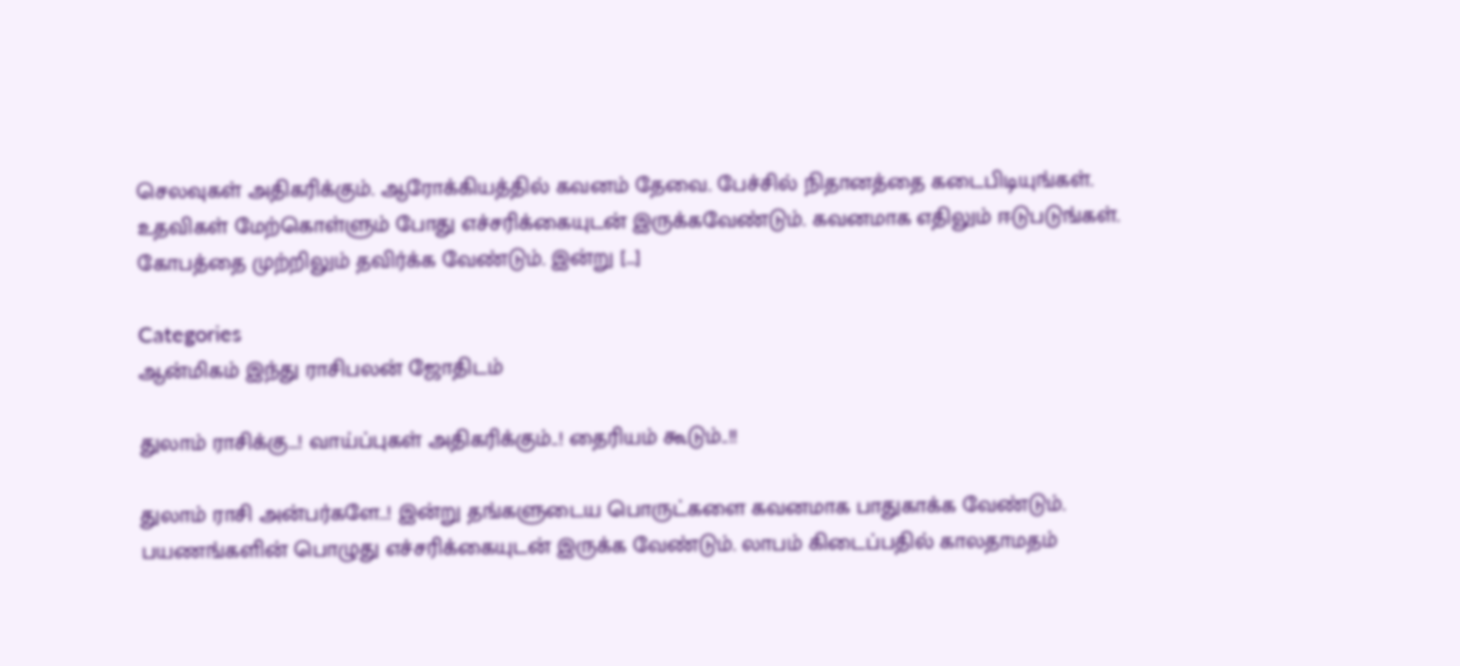செலவுகள் அதிகரிக்கும். ஆரோக்கியத்தில் கவனம் தேவை. பேச்சில் நிதானத்தை கடைபிடியுங்கள். உதவிகள் மேற்கொள்ளும் போது எச்சரிக்கையுடன் இருக்கவேண்டும். கவனமாக எதிலும் ஈடுபடுங்கள். கோபத்தை முற்றிலும் தவிர்க்க வேண்டும். இன்று […]

Categories
ஆன்மிகம் இந்து ராசிபலன் ஜோதிடம்

துலாம் ராசிக்கு…! வாய்ப்புகள் அதிகரிக்கும்..! தைரியம் கூடும்..!!

துலாம் ராசி அன்பர்களே..! இன்று தங்களுடைய பொருட்களை கவனமாக பாதுகாக்க வேண்டும். பயணங்களின் பொழுது எச்சரிக்கையுடன் இருக்க வேண்டும். லாபம் கிடைப்பதில் காலதாமதம்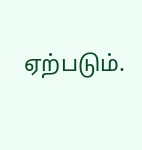ஏற்படும்.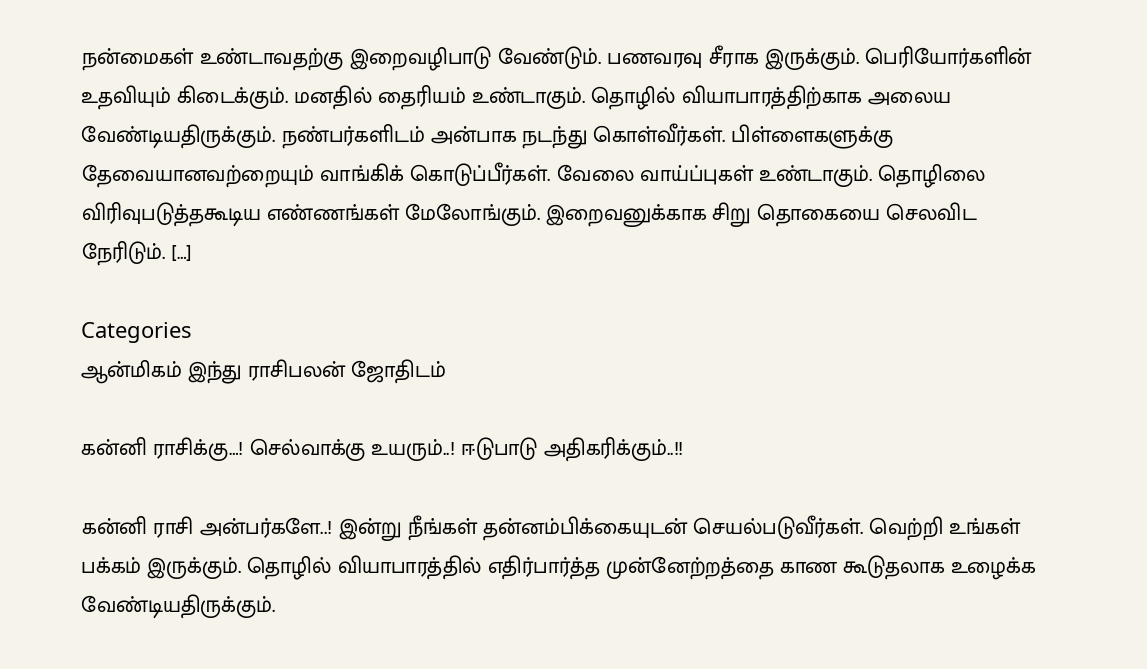நன்மைகள் உண்டாவதற்கு இறைவழிபாடு வேண்டும். பணவரவு சீராக இருக்கும். பெரியோர்களின் உதவியும் கிடைக்கும். மனதில் தைரியம் உண்டாகும். தொழில் வியாபாரத்திற்காக அலைய வேண்டியதிருக்கும். நண்பர்களிடம் அன்பாக நடந்து கொள்வீர்கள். பிள்ளைகளுக்கு தேவையானவற்றையும் வாங்கிக் கொடுப்பீர்கள். வேலை வாய்ப்புகள் உண்டாகும். தொழிலை விரிவுபடுத்தகூடிய எண்ணங்கள் மேலோங்கும். இறைவனுக்காக சிறு தொகையை செலவிட நேரிடும். […]

Categories
ஆன்மிகம் இந்து ராசிபலன் ஜோதிடம்

கன்னி ராசிக்கு…! செல்வாக்கு உயரும்..! ஈடுபாடு அதிகரிக்கும்..!!

கன்னி ராசி அன்பர்களே..! இன்று நீங்கள் தன்னம்பிக்கையுடன் செயல்படுவீர்கள். வெற்றி உங்கள் பக்கம் இருக்கும். தொழில் வியாபாரத்தில் எதிர்பார்த்த முன்னேற்றத்தை காண கூடுதலாக உழைக்க வேண்டியதிருக்கும்.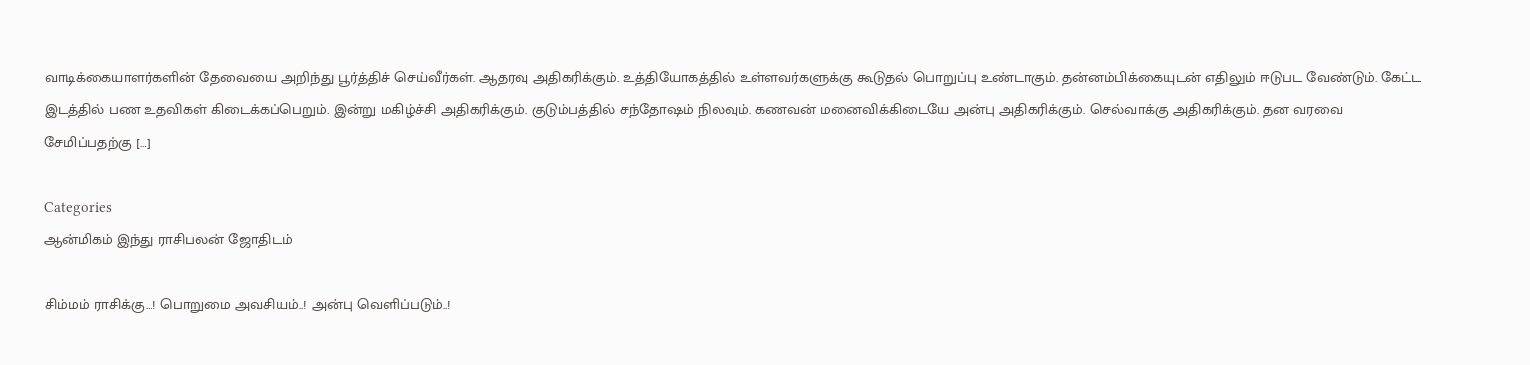வாடிக்கையாளர்களின் தேவையை அறிந்து பூர்த்திச் செய்வீர்கள். ஆதரவு அதிகரிக்கும். உத்தியோகத்தில் உள்ளவர்களுக்கு கூடுதல் பொறுப்பு உண்டாகும். தன்னம்பிக்கையுடன் எதிலும் ஈடுபட வேண்டும். கேட்ட இடத்தில் பண உதவிகள் கிடைக்கப்பெறும். இன்று மகிழ்ச்சி அதிகரிக்கும். குடும்பத்தில் சந்தோஷம் நிலவும். கணவன் மனைவிக்கிடையே அன்பு அதிகரிக்கும். செல்வாக்கு அதிகரிக்கும். தன வரவை சேமிப்பதற்கு […]

Categories
ஆன்மிகம் இந்து ராசிபலன் ஜோதிடம்

சிம்மம் ராசிக்கு…! பொறுமை அவசியம்..! அன்பு வெளிப்படும்..!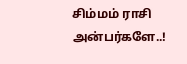சிம்மம் ராசி அன்பர்களே..!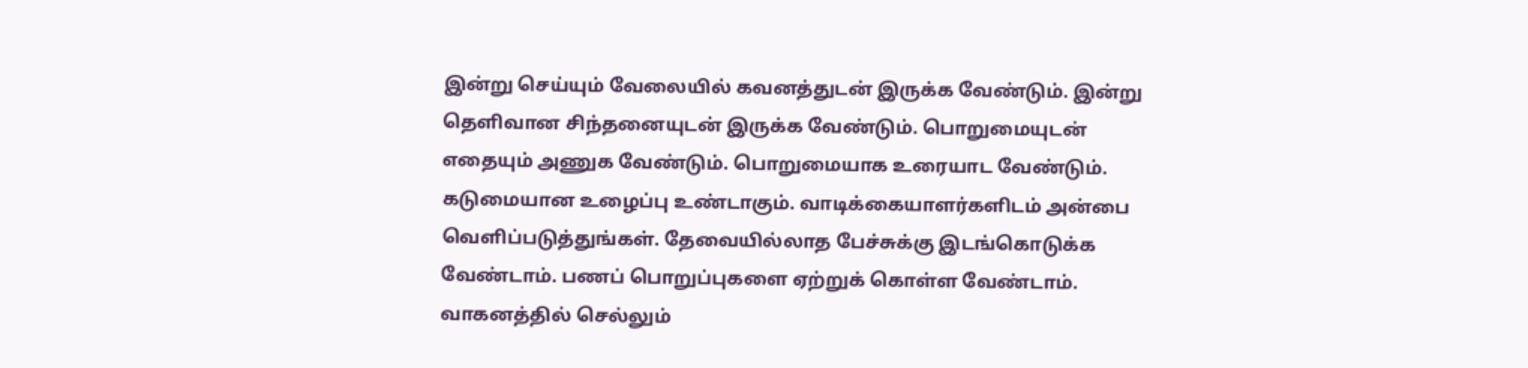இன்று செய்யும் வேலையில் கவனத்துடன் இருக்க வேண்டும். இன்று தெளிவான சிந்தனையுடன் இருக்க வேண்டும். பொறுமையுடன் எதையும் அணுக வேண்டும். பொறுமையாக உரையாட வேண்டும். கடுமையான உழைப்பு உண்டாகும். வாடிக்கையாளர்களிடம் அன்பை வெளிப்படுத்துங்கள். தேவையில்லாத பேச்சுக்கு இடங்கொடுக்க வேண்டாம். பணப் பொறுப்புகளை ஏற்றுக் கொள்ள வேண்டாம். வாகனத்தில் செல்லும்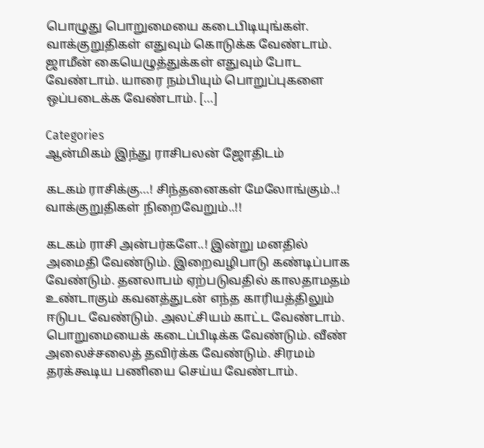பொழுது பொறுமையை கடைபிடியுங்கள். வாக்குறுதிகள் எதுவும் கொடுக்க வேண்டாம். ஜாமீன் கையெழுத்துக்கள் எதுவும் போட வேண்டாம். யாரை நம்பியும் பொறுப்புகளை ஒப்படைக்க வேண்டாம். […]

Categories
ஆன்மிகம் இந்து ராசிபலன் ஜோதிடம்

கடகம் ராசிக்கு…! சிந்தனைகள் மேலோங்கும்..! வாக்குறுதிகள் நிறைவேறும்..!!

கடகம் ராசி அன்பர்களே..! இன்று மனதில் அமைதி வேண்டும். இறைவழிபாடு கண்டிப்பாக வேண்டும். தனலாபம் ஏற்படுவதில் காலதாமதம் உண்டாகும் கவனத்துடன் எந்த காரியத்திலும் ஈடுபட வேண்டும். அலட்சியம் காட்ட வேண்டாம். பொறுமையைக் கடைப்பிடிக்க வேண்டும். வீண் அலைச்சலைத் தவிர்க்க வேண்டும். சிரமம் தரக்கூடிய பணியை செய்ய வேண்டாம்.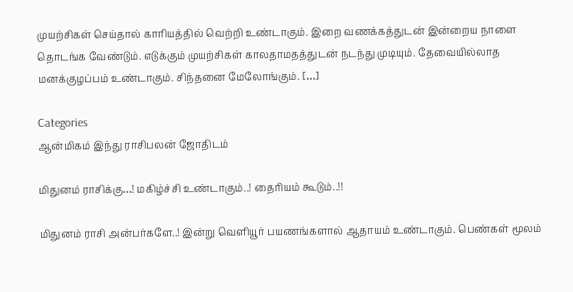முயற்சிகள் செய்தால் காரியத்தில் வெற்றி உண்டாகும். இறை வணக்கத்துடன் இன்றைய நாளை தொடங்க வேண்டும். எடுக்கும் முயற்சிகள் காலதாமதத்துடன் நடந்து முடியும். தேவையில்லாத மனக்குழப்பம் உண்டாகும். சிந்தனை மேலோங்கும். […]

Categories
ஆன்மிகம் இந்து ராசிபலன் ஜோதிடம்

மிதுனம் ராசிக்கு…! மகிழ்ச்சி உண்டாகும்..! தைரியம் கூடும்..!!

மிதுனம் ராசி அன்பர்களே..! இன்று வெளியூர் பயணங்களால் ஆதாயம் உண்டாகும். பெண்கள் மூலம்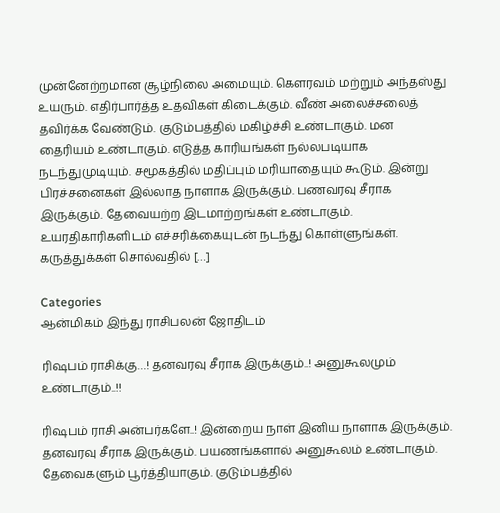முன்னேற்றமான சூழ்நிலை அமையும். கௌரவம் மற்றும் அந்தஸ்து உயரும். எதிர்பார்த்த உதவிகள் கிடைக்கும். வீண் அலைச்சலைத் தவிர்க்க வேண்டும். குடும்பத்தில் மகிழ்ச்சி உண்டாகும். மன தைரியம் உண்டாகும். எடுத்த காரியங்கள் நல்லபடியாக நடந்துமுடியும். சமூகத்தில் மதிப்பும் மரியாதையும் கூடும். இன்று பிரச்சனைகள் இல்லாத நாளாக இருக்கும். பணவரவு சீராக இருக்கும். தேவையற்ற இடமாற்றங்கள் உண்டாகும். உயரதிகாரிகளிடம் எச்சரிக்கையுடன் நடந்து கொள்ளுங்கள். கருத்துக்கள் சொல்வதில் […]

Categories
ஆன்மிகம் இந்து ராசிபலன் ஜோதிடம்

ரிஷபம் ராசிக்கு…! தனவரவு சீராக இருக்கும்..! அனுகூலமும் உண்டாகும்..!!

ரிஷபம் ராசி அன்பர்களே..! இன்றைய நாள் இனிய நாளாக இருக்கும். தனவரவு சீராக இருக்கும். பயணங்களால் அனுகூலம் உண்டாகும். தேவைகளும் பூர்த்தியாகும். குடும்பத்தில்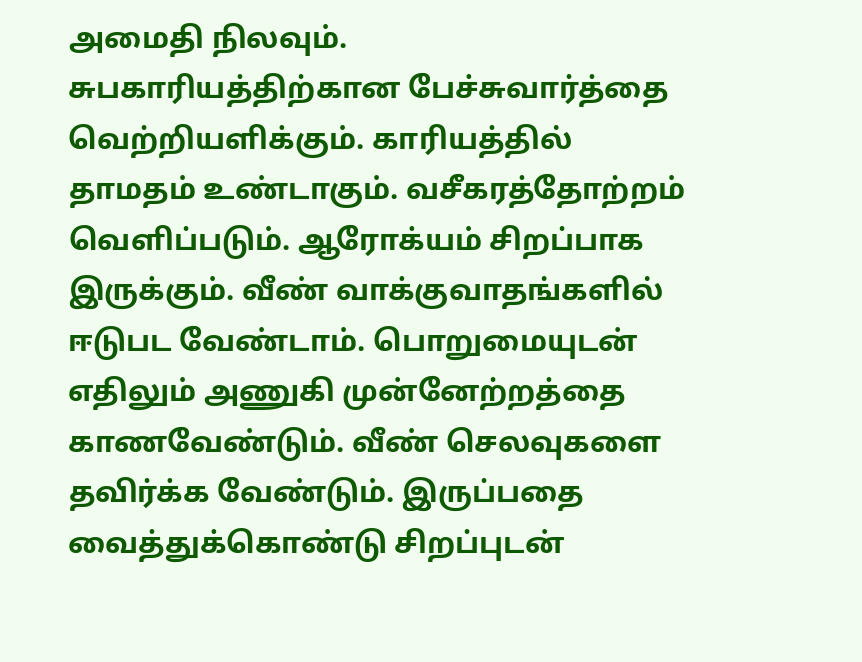அமைதி நிலவும். சுபகாரியத்திற்கான பேச்சுவார்த்தை வெற்றியளிக்கும். காரியத்தில் தாமதம் உண்டாகும். வசீகரத்தோற்றம் வெளிப்படும். ஆரோக்யம் சிறப்பாக இருக்கும். வீண் வாக்குவாதங்களில் ஈடுபட வேண்டாம். பொறுமையுடன் எதிலும் அணுகி முன்னேற்றத்தை காணவேண்டும். வீண் செலவுகளை தவிர்க்க வேண்டும். இருப்பதை வைத்துக்கொண்டு சிறப்புடன்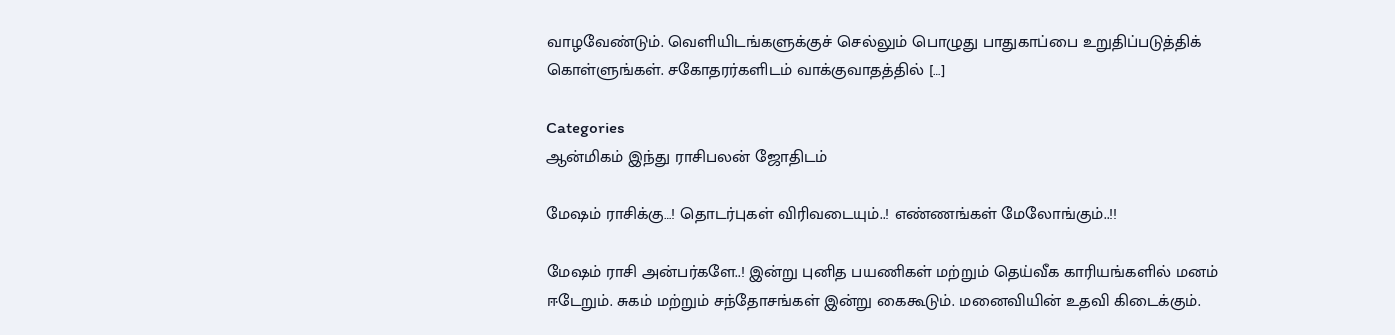வாழவேண்டும். வெளியிடங்களுக்குச் செல்லும் பொழுது பாதுகாப்பை உறுதிப்படுத்திக் கொள்ளுங்கள். சகோதரர்களிடம் வாக்குவாதத்தில் […]

Categories
ஆன்மிகம் இந்து ராசிபலன் ஜோதிடம்

மேஷம் ராசிக்கு…! தொடர்புகள் விரிவடையும்..! எண்ணங்கள் மேலோங்கும்..!!

மேஷம் ராசி அன்பர்களே..! இன்று புனித பயணிகள் மற்றும் தெய்வீக காரியங்களில் மனம் ஈடேறும். சுகம் மற்றும் சந்தோசங்கள் இன்று கைகூடும். மனைவியின் உதவி கிடைக்கும்.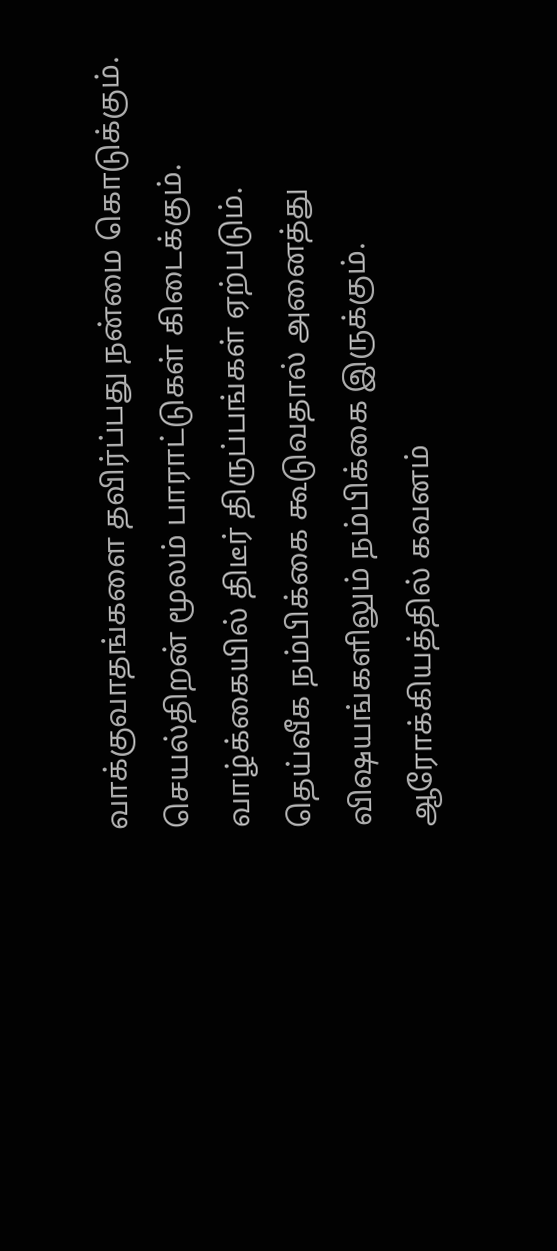வாக்குவாதங்களை தவிர்ப்பது நன்மை கொடுக்கும். செயல்திறன் மூலம் பாராட்டுகள் கிடைக்கும். வாழ்க்கையில் திடீர் திருப்பங்கள் ஏற்படும். தெய்வீக நம்பிக்கை கூடுவதால் அனைத்து விஷயங்களிலும் நம்பிக்கை இருக்கும். ஆரோக்கியத்தில் கவனம்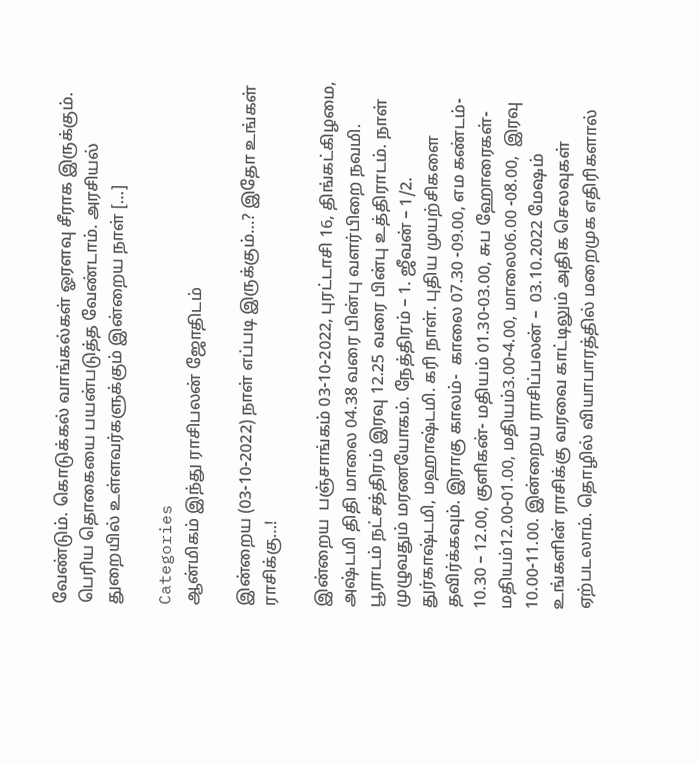வேண்டும். கொடுக்கல் வாங்கல்கள் ஓரளவு சீராக இருக்கும். பெரிய தொகையை பயன்படுத்த வேண்டாம். அரசியல் துறையில் உள்ளவர்களுக்கும் இன்றைய நாள் […]

Categories
ஆன்மிகம் இந்து ராசிபலன் ஜோதிடம்

இன்றைய (03-10-2022) நாள் எப்படி இருக்கும்…? இதோ உங்கள் ராசிக்கு…!

இன்றைய  பஞ்சாங்கம் 03-10-2022, புரட்டாசி 16, திங்கட்கிழமை, அஷ்டமி திதி மாலை 04.38 வரை பின்பு வளர்பிறை நவமி. பூராடம் நட்சத்திரம் இரவு 12.25 வரை பின்பு உத்திராடம். நாள் முழுவதும் மரணயோகம். நேத்திரம் – 1. ஜீவன் – 1/2. துர்காஷ்டமி, மஹாஷ்டமி. கரி நாள். புதிய முயற்சிகளை தவிர்க்கவும். இராகு காலம்-  காலை 07.30 -09.00, எம கண்டம்- 10.30 – 12.00, குளிகன்- மதியம் 01.30-03.00, சுப ஹோரைகள்- மதியம்12.00-01.00, மதியம்3.00-4.00, மாலை06.00 -08.00,  இரவு 10.00-11.00. இன்றைய ராசிப்பலன் –  03.10.2022 மேஷம் உங்களின் ராசிக்கு வரவை காட்டிலும் அதிக செலவுகள் ஏற்படலாம். தொழில் வியாபாரத்தில் மறைமுக எதிரிகளால்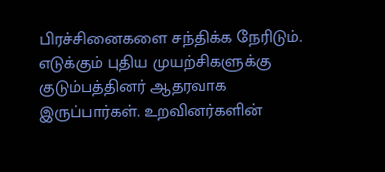பிரச்சினைகளை சந்திக்க நேரிடும். எடுக்கும் புதிய முயற்சிகளுக்கு குடும்பத்தினர் ஆதரவாக இருப்பார்கள். உறவினர்களின்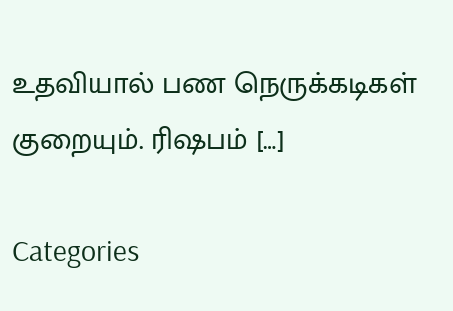உதவியால் பண நெருக்கடிகள் குறையும். ரிஷபம் […]

Categories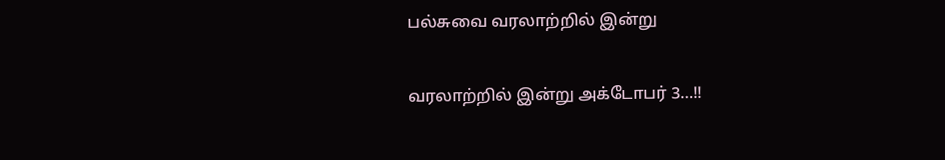பல்சுவை வரலாற்றில் இன்று

வரலாற்றில் இன்று அக்டோபர் 3…!!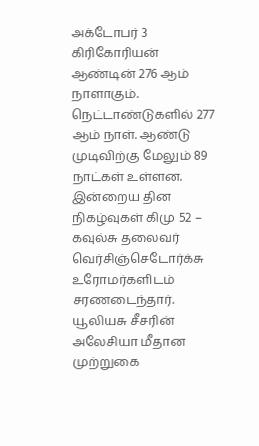அக்டோபர் 3  கிரிகோரியன் ஆண்டின் 276 ஆம் நாளாகும். நெட்டாண்டுகளில் 277 ஆம் நாள். ஆண்டு முடிவிற்கு மேலும் 89 நாட்கள் உள்ளன. இன்றைய தின நிகழ்வுகள் கிமு 52 – கவுல்சு தலைவர் வெர்சிஞ்செடோர்க்சு உரோமர்களிடம் சரணடைந்தார். யூலியசு சீசரின் அலேசியா மீதான முற்றுகை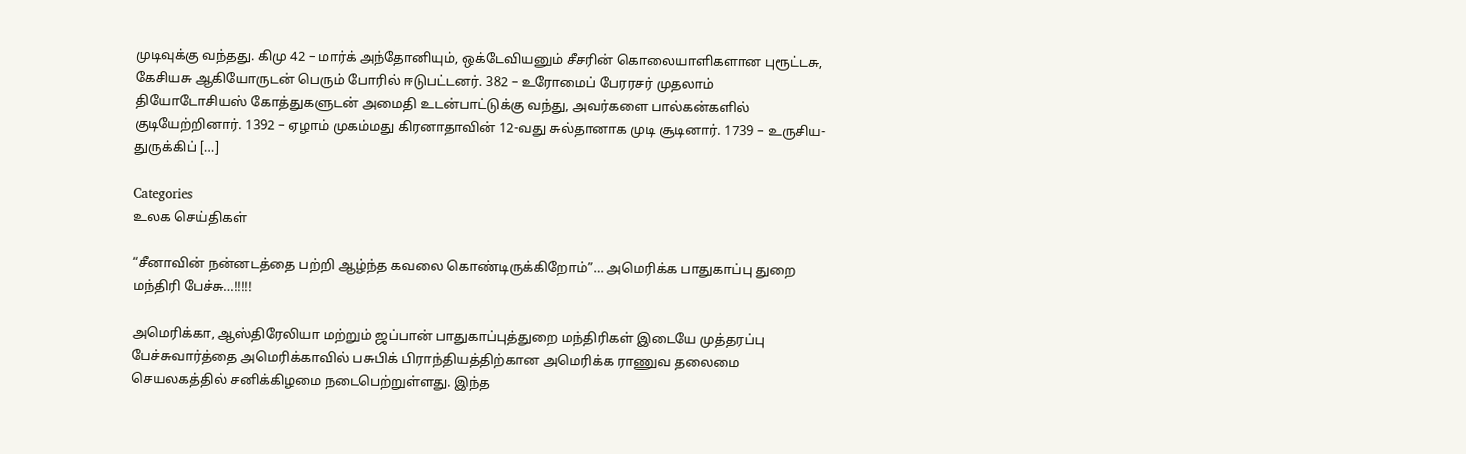முடிவுக்கு வந்தது. கிமு 42 – மார்க் அந்தோனியும், ஒக்டேவியனும் சீசரின் கொலையாளிகளான புரூட்டசு, கேசியசு ஆகியோருடன் பெரும் போரில் ஈடுபட்டனர். 382 – உரோமைப் பேரரசர் முதலாம் தியோடோசியஸ் கோத்துகளுடன் அமைதி உடன்பாட்டுக்கு வந்து, அவர்களை பால்கன்களில் குடியேற்றினார். 1392 – ஏழாம் முகம்மது கிரனாதாவின் 12-வது சுல்தானாக முடி சூடினார். 1739 – உருசிய-துருக்கிப் […]

Categories
உலக செய்திகள்

“சீனாவின் நன்னடத்தை பற்றி ஆழ்ந்த கவலை கொண்டிருக்கிறோம்”… அமெரிக்க பாதுகாப்பு துறை மந்திரி பேச்சு…!!!!!

அமெரிக்கா, ஆஸ்திரேலியா மற்றும் ஜப்பான் பாதுகாப்புத்துறை மந்திரிகள் இடையே முத்தரப்பு பேச்சுவார்த்தை அமெரிக்காவில் பசுபிக் பிராந்தியத்திற்கான அமெரிக்க ராணுவ தலைமை செயலகத்தில் சனிக்கிழமை நடைபெற்றுள்ளது. இந்த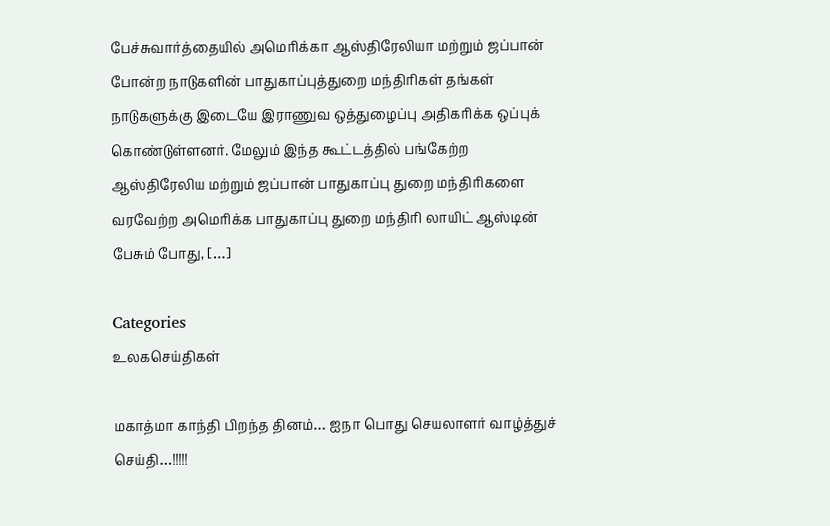பேச்சுவார்த்தையில் அமெரிக்கா ஆஸ்திரேலியா மற்றும் ஜப்பான் போன்ற நாடுகளின் பாதுகாப்புத்துறை மந்திரிகள் தங்கள் நாடுகளுக்கு இடையே இராணுவ ஒத்துழைப்பு அதிகரிக்க ஒப்புக் கொண்டுள்ளனர். மேலும் இந்த கூட்டத்தில் பங்கேற்ற ஆஸ்திரேலிய மற்றும் ஜப்பான் பாதுகாப்பு துறை மந்திரிகளை வரவேற்ற அமெரிக்க பாதுகாப்பு துறை மந்திரி லாயிட் ஆஸ்டின் பேசும் போது, […]

Categories
உலகசெய்திகள்

மகாத்மா காந்தி பிறந்த தினம்… ஐநா பொது செயலாளர் வாழ்த்துச் செய்தி…!!!!!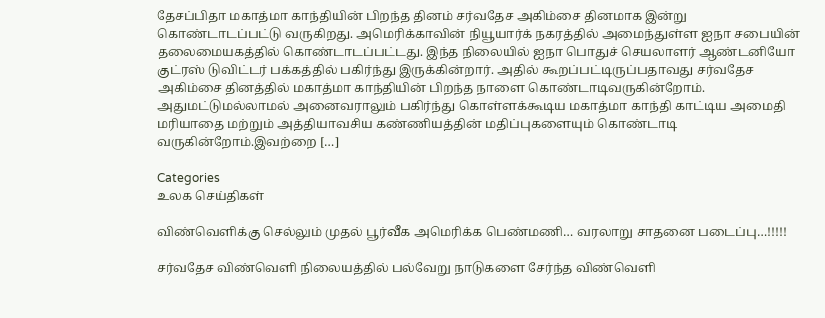தேசப்பிதா மகாத்மா காந்தியின் பிறந்த தினம் சர்வதேச அகிம்சை தினமாக இன்று கொண்டாடப்பட்டு வருகிறது. அமெரிக்காவின் நியூயார்க் நகரத்தில் அமைந்துள்ள ஐநா சபையின் தலைமையகத்தில் கொண்டாடப்பட்டது. இந்த நிலையில் ஐநா பொதுச் செயலாளர் ஆண்டனியோ குட்ரஸ் டுவிட்டர் பக்கத்தில் பகிர்ந்து இருக்கின்றார். அதில் கூறப்பட்டிருப்பதாவது சர்வதேச அகிம்சை தினத்தில் மகாத்மா காந்தியின் பிறந்த நாளை கொண்டாடிவருகின்றோம். அதுமட்டுமல்லாமல் அனைவராலும் பகிர்ந்து கொள்ளக்கூடிய மகாத்மா காந்தி காட்டிய அமைதி மரியாதை மற்றும் அத்தியாவசிய கண்ணியத்தின் மதிப்புகளையும் கொண்டாடி வருகின்றோம்.இவற்றை […]

Categories
உலக செய்திகள்

விண்வெளிக்கு செல்லும் முதல் பூர்வீக அமெரிக்க பெண்மணி… வரலாறு சாதனை படைப்பு…!!!!!

சர்வதேச விண்வெளி நிலையத்தில் பல்வேறு நாடுகளை சேர்ந்த விண்வெளி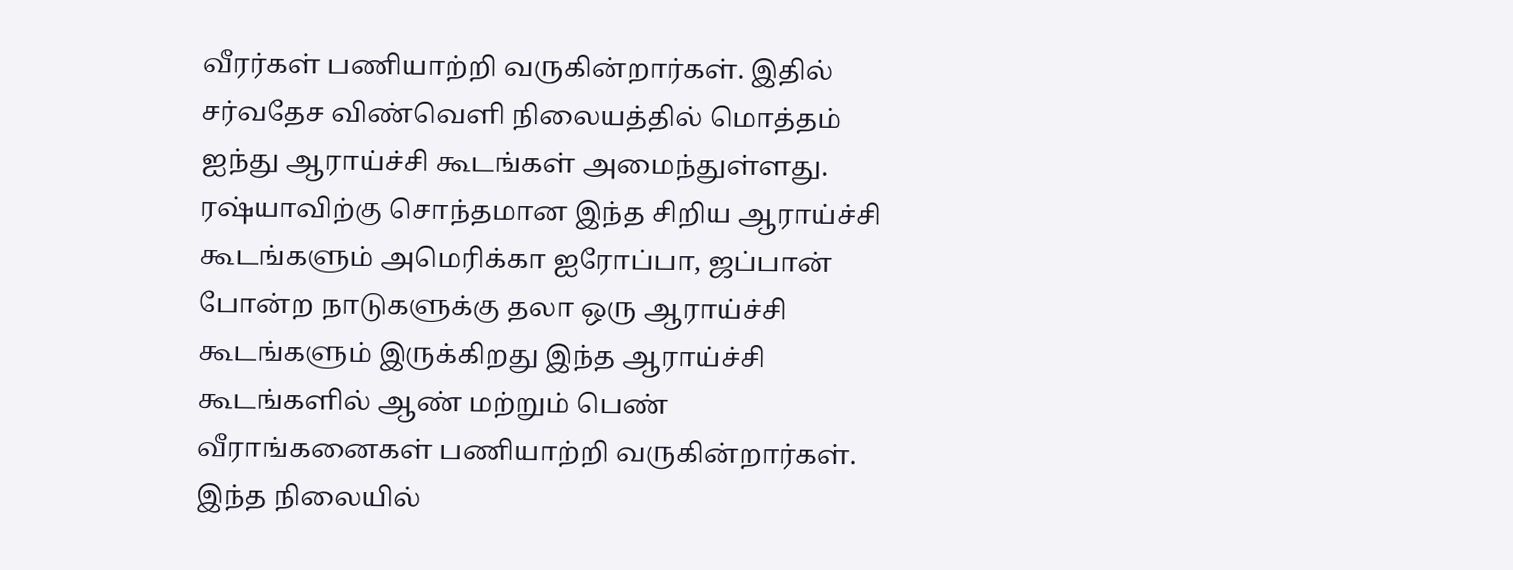வீரர்கள் பணியாற்றி வருகின்றார்கள். இதில் சர்வதேச விண்வெளி நிலையத்தில் மொத்தம் ஐந்து ஆராய்ச்சி கூடங்கள் அமைந்துள்ளது. ரஷ்யாவிற்கு சொந்தமான இந்த சிறிய ஆராய்ச்சி கூடங்களும் அமெரிக்கா ஐரோப்பா, ஜப்பான் போன்ற நாடுகளுக்கு தலா ஒரு ஆராய்ச்சி கூடங்களும் இருக்கிறது இந்த ஆராய்ச்சி கூடங்களில் ஆண் மற்றும் பெண் வீராங்கனைகள் பணியாற்றி வருகின்றார்கள். இந்த நிலையில்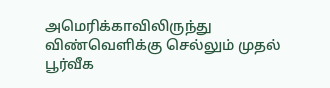அமெரிக்காவிலிருந்து விண்வெளிக்கு செல்லும் முதல் பூர்வீக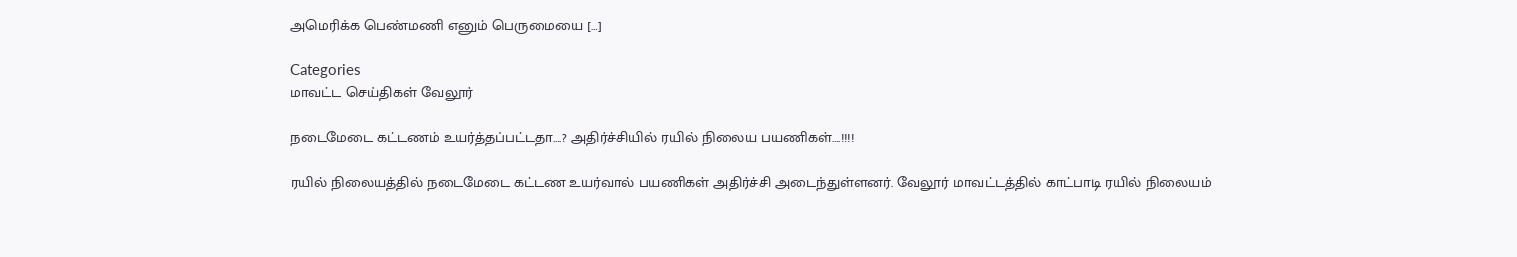அமெரிக்க பெண்மணி எனும் பெருமையை […]

Categories
மாவட்ட செய்திகள் வேலூர்

நடைமேடை கட்டணம் உயர்த்தப்பட்டதா….? அதிர்ச்சியில் ரயில் நிலைய பயணிகள்….!!!!

ரயில் நிலையத்தில் நடைமேடை கட்டண உயர்வால் பயணிகள் அதிர்ச்சி அடைந்துள்ளனர். வேலூர் மாவட்டத்தில் காட்பாடி ரயில் நிலையம்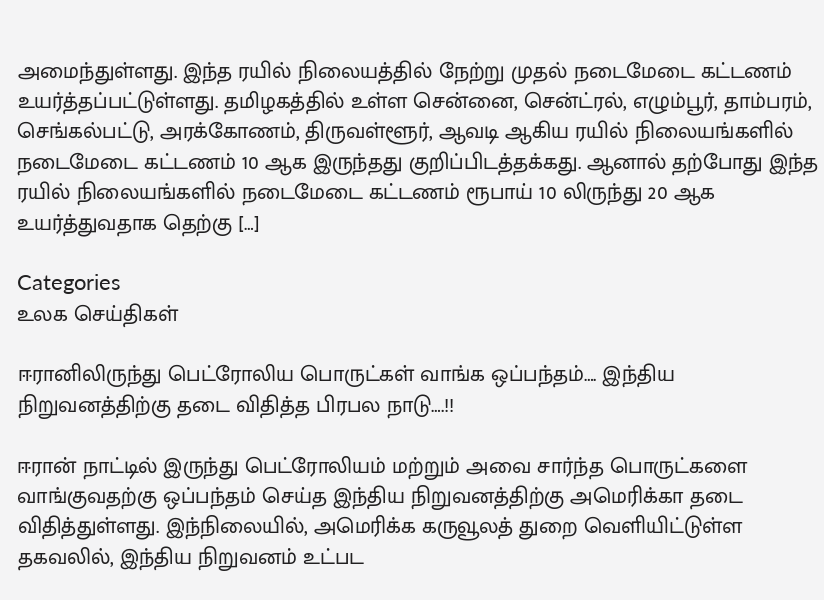அமைந்துள்ளது. இந்த ரயில் நிலையத்தில் நேற்று முதல் நடைமேடை கட்டணம் உயர்த்தப்பட்டுள்ளது. தமிழகத்தில் உள்ள சென்னை, சென்ட்ரல், எழும்பூர், தாம்பரம், செங்கல்பட்டு, அரக்கோணம், திருவள்ளூர், ஆவடி ஆகிய ரயில் நிலையங்களில் நடைமேடை கட்டணம் 10 ஆக இருந்தது குறிப்பிடத்தக்கது. ஆனால் தற்போது இந்த ரயில் நிலையங்களில் நடைமேடை கட்டணம் ரூபாய் 10 லிருந்து 20 ஆக உயர்த்துவதாக தெற்கு […]

Categories
உலக செய்திகள்

ஈரானிலிருந்து பெட்ரோலிய பொருட்கள் வாங்க ஒப்பந்தம்…. இந்திய நிறுவனத்திற்கு தடை விதித்த பிரபல நாடு….!!

ஈரான் நாட்டில் இருந்து பெட்ரோலியம் மற்றும் அவை சார்ந்த பொருட்களை வாங்குவதற்கு ஒப்பந்தம் செய்த இந்திய நிறுவனத்திற்கு அமெரிக்கா தடை விதித்துள்ளது. இந்நிலையில், அமெரிக்க கருவூலத் துறை வெளியிட்டுள்ள தகவலில், இந்திய நிறுவனம் உட்பட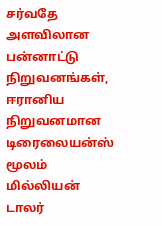சர்வதே அளவிலான பன்னாட்டு நிறுவனங்கள், ஈரானிய நிறுவனமான டிரைலையன்ஸ் மூலம் மில்லியன் டாலர்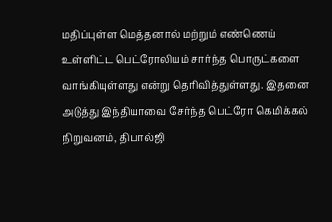மதிப்புள்ள மெத்தனால் மற்றும் எண்ணெய் உள்ளிட்ட பெட்ரோலியம் சார்ந்த பொருட்களை வாங்கியுள்ளது என்று தெரிவித்துள்ளது. இதனை அடுத்து இந்தியாவை சேர்ந்த பெட்ரோ கெமிக்கல் நிறுவனம், திபால்ஜி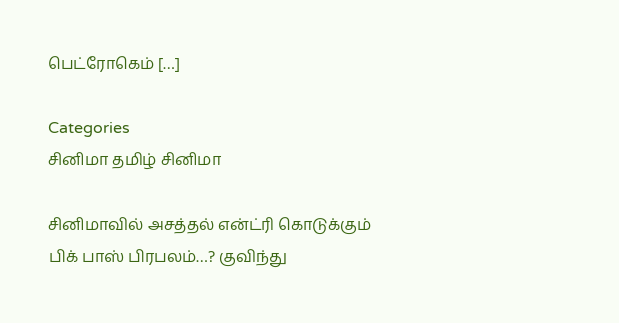பெட்ரோகெம் […]

Categories
சினிமா தமிழ் சினிமா

சினிமாவில் அசத்தல் என்ட்ரி கொடுக்கும் பிக் பாஸ் பிரபலம்…? குவிந்து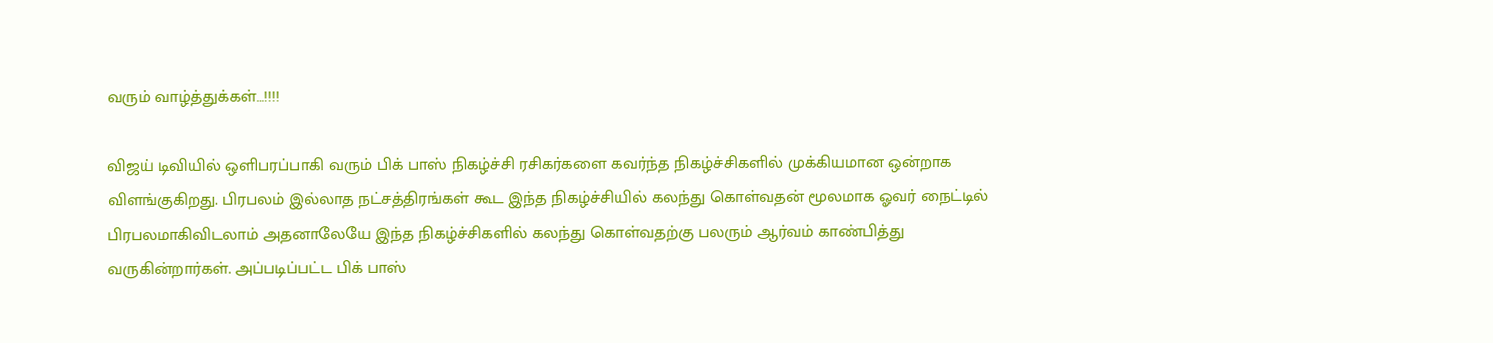வரும் வாழ்த்துக்கள்…!!!!

விஜய் டிவியில் ஒளிபரப்பாகி வரும் பிக் பாஸ் நிகழ்ச்சி ரசிகர்களை கவர்ந்த நிகழ்ச்சிகளில் முக்கியமான ஒன்றாக விளங்குகிறது. பிரபலம் இல்லாத நட்சத்திரங்கள் கூட இந்த நிகழ்ச்சியில் கலந்து கொள்வதன் மூலமாக ஓவர் நைட்டில் பிரபலமாகிவிடலாம் அதனாலேயே இந்த நிகழ்ச்சிகளில் கலந்து கொள்வதற்கு பலரும் ஆர்வம் காண்பித்து வருகின்றார்கள். அப்படிப்பட்ட பிக் பாஸ்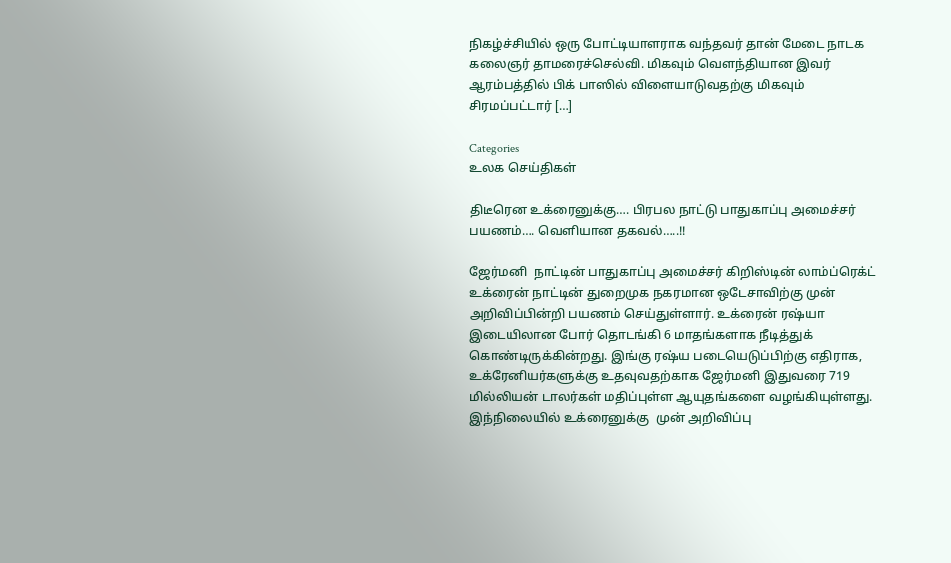நிகழ்ச்சியில் ஒரு போட்டியாளராக வந்தவர் தான் மேடை நாடக கலைஞர் தாமரைச்செல்வி. மிகவும் வெளந்தியான இவர் ஆரம்பத்தில் பிக் பாஸில் விளையாடுவதற்கு மிகவும் சிரமப்பட்டார் […]

Categories
உலக செய்திகள்

திடீரென உக்ரைனுக்கு…. பிரபல நாட்டு பாதுகாப்பு அமைச்சர் பயணம்…. வெளியான தகவல்…..!!

ஜேர்மனி  நாட்டின் பாதுகாப்பு அமைச்சர் கிறிஸ்டின் லாம்ப்ரெக்ட்  உக்ரைன் நாட்டின் துறைமுக நகரமான ஒடேசாவிற்கு முன் அறிவிப்பின்றி பயணம் செய்துள்ளார். உக்ரைன் ரஷ்யா இடையிலான போர் தொடங்கி 6 மாதங்களாக நீடித்துக் கொண்டிருக்கின்றது. இங்கு ரஷ்ய படையெடுப்பிற்கு எதிராக, உக்ரேனியர்களுக்கு உதவுவதற்காக ஜேர்மனி இதுவரை 719 மில்லியன் டாலர்கள் மதிப்புள்ள ஆயுதங்களை வழங்கியுள்ளது.  இந்நிலையில் உக்ரைனுக்கு  முன் அறிவிப்பு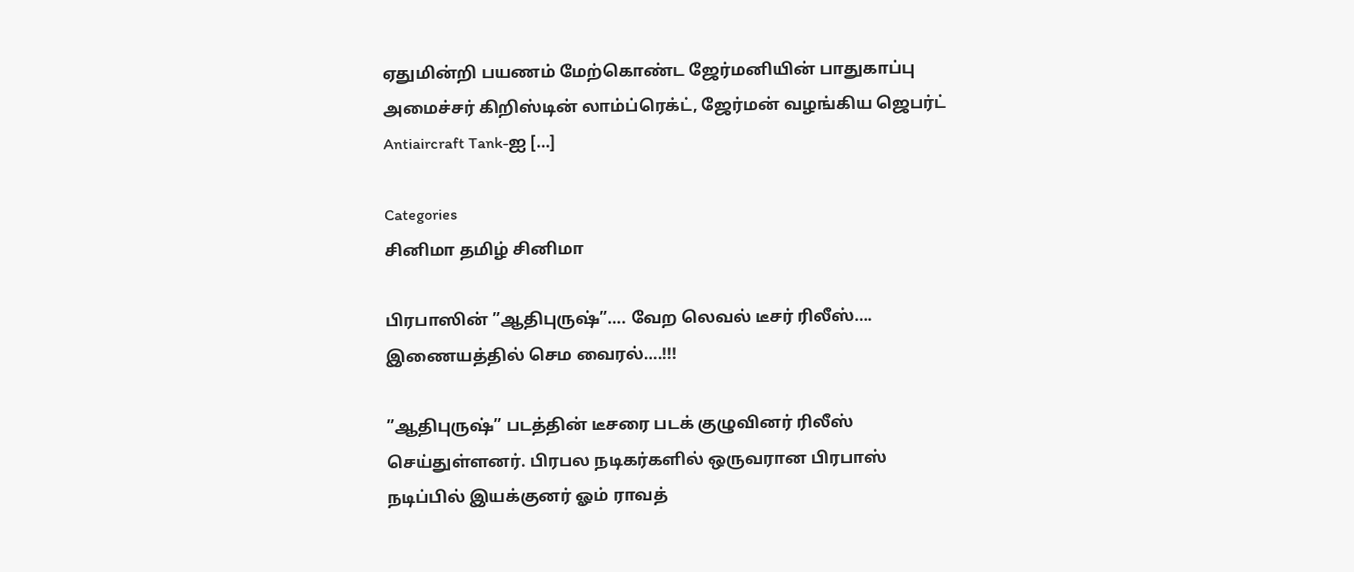ஏதுமின்றி பயணம் மேற்கொண்ட ஜேர்மனியின் பாதுகாப்பு அமைச்சர் கிறிஸ்டின் லாம்ப்ரெக்ட், ஜேர்மன் வழங்கிய ஜெபர்ட் Antiaircraft Tank-ஐ […]

Categories
சினிமா தமிழ் சினிமா

பிரபாஸின் ”ஆதிபுருஷ்”…. வேற லெவல் டீசர் ரிலீஸ்…. இணையத்தில் செம வைரல்….!!!

”ஆதிபுருஷ்” படத்தின் டீசரை படக் குழுவினர் ரிலீஸ் செய்துள்ளனர். பிரபல நடிகர்களில் ஒருவரான பிரபாஸ் நடிப்பில் இயக்குனர் ஓம் ராவத்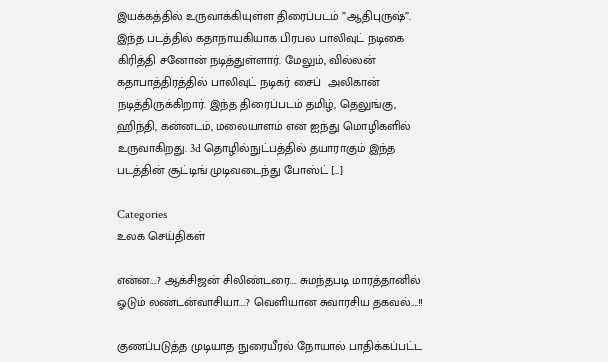இயக்கத்தில் உருவாக்கியுள்ள திரைப்படம் ”ஆதிபுருஷ்”. இந்த படத்தில் கதாநாயகியாக பிரபல பாலிவுட் நடிகை கிரித்தி சனோன் நடித்துள்ளார். மேலும், வில்லன் கதாபாத்திரத்தில் பாலிவுட் நடிகர் சைப்  அலிகான் நடித்திருக்கிறார். இந்த திரைப்படம் தமிழ், தெலுங்கு, ஹிந்தி, கன்னடம், மலையாளம் என ஐந்து மொழிகளில் உருவாகிறது. 3d தொழில்நுட்பத்தில் தயாராகும் இந்த படத்தின் சூட்டிங் முடிவடைந்து போஸ்ட் […]

Categories
உலக செய்திகள்

என்ன….? ஆக்சிஜன் சிலிண்டரை…. சுமந்தபடி மாரத்தானில் ஓடும் லண்டன்வாசியா….? வெளியான சுவாரசிய தகவல்….!!

குணப்படுத்த முடியாத நுரையீரல் நோயால் பாதிக்கப்பட்ட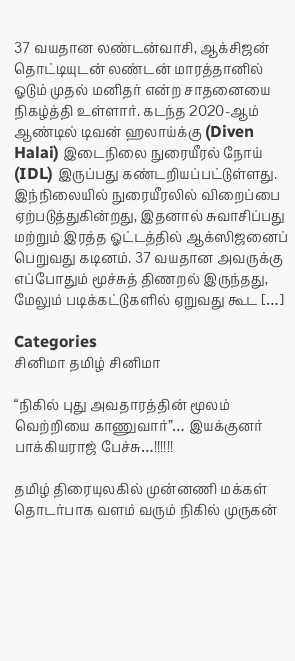37 வயதான லண்டன்வாசி, ஆக்சிஜன் தொட்டியுடன் லண்டன் மாரத்தானில் ஓடும் முதல் மனிதர் என்ற சாதனையை நிகழ்த்தி உள்ளார். கடந்த 2020-ஆம் ஆண்டில் டிவன் ஹலாய்க்கு (Diven Halai) இடைநிலை நுரையீரல் நோய் (IDL) இருப்பது கண்டறியப்பட்டுள்ளது. இந்நிலையில் நுரையீரலில் விறைப்பை ஏற்படுத்துகின்றது, இதனால் சுவாசிப்பது மற்றும் இரத்த ஓட்டத்தில் ஆக்ஸிஜனைப் பெறுவது கடினம். 37 வயதான அவருக்கு எப்போதும் மூச்சுத் திணறல் இருந்தது, மேலும் படிக்கட்டுகளில் ஏறுவது கூட […]

Categories
சினிமா தமிழ் சினிமா

“நிகில் புது அவதாரத்தின் மூலம் வெற்றியை காணுவார்”… இயக்குனர் பாக்கியராஜ் பேச்சு…!!!!!!

தமிழ் திரையுலகில் முன்னணி மக்கள் தொடர்பாக வளம் வரும் நிகில் முருகன்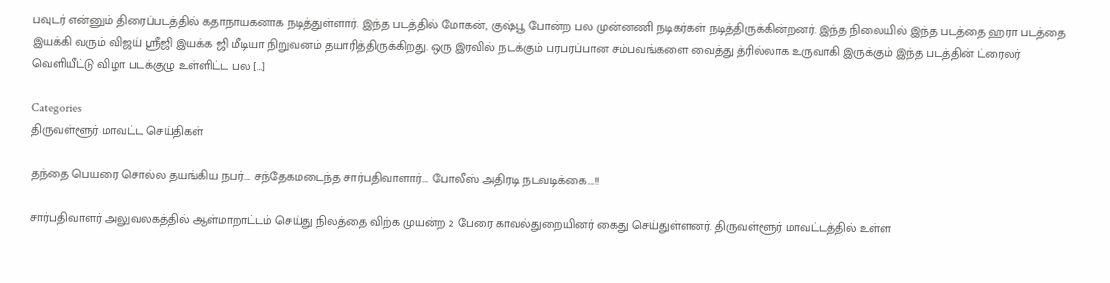பவுடர் என்னும் திரைப்படத்தில் கதாநாயகனாக நடித்துள்ளார். இந்த படத்தில் மோகன், குஷ்பூ போன்ற பல முன்னணி நடிகர்கள் நடித்திருக்கின்றனர். இந்த நிலையில் இந்த படத்தை ஹரா படத்தை இயக்கி வரும் விஜய் ஸ்ரீஜி இயக்க ஜி மீடியா நிறுவனம் தயாரித்திருக்கிறது. ஒரு இரவில் நடக்கும் பரபரப்பான சம்பவங்களை வைத்து த்ரில்லாக உருவாகி இருக்கும் இந்த படத்தின் ட்ரைலர் வெளியீட்டு விழா படக்குழு உள்ளிட்ட பல […]

Categories
திருவள்ளூர் மாவட்ட செய்திகள்

தந்தை பெயரை சொல்ல தயங்கிய நபர்…. சந்தேகமடைந்த சார்பதிவாளார்…. போலீஸ் அதிரடி நடவடிக்கை….!!

சார்பதிவாளர் அலுவலகத்தில் ஆள்மாறாட்டம் செய்து நிலத்தை விற்க முயன்ற 2 பேரை காவல்துறையினர் கைது செய்துள்ளனர். திருவள்ளூர் மாவட்டத்தில் உள்ள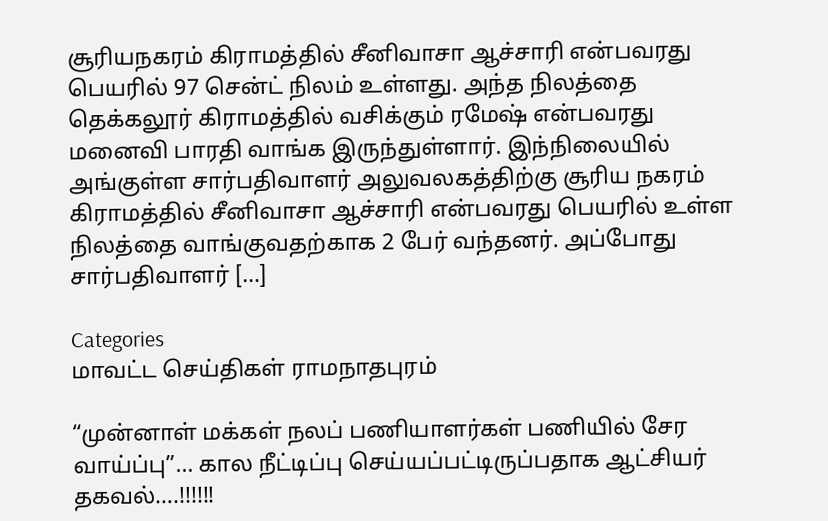சூரியநகரம் கிராமத்தில் சீனிவாசா ஆச்சாரி என்பவரது பெயரில் 97 சென்ட் நிலம் உள்ளது. அந்த நிலத்தை தெக்கலூர் கிராமத்தில் வசிக்கும் ரமேஷ் என்பவரது மனைவி பாரதி வாங்க இருந்துள்ளார். இந்நிலையில் அங்குள்ள சார்பதிவாளர் அலுவலகத்திற்கு சூரிய நகரம் கிராமத்தில் சீனிவாசா ஆச்சாரி என்பவரது பெயரில் உள்ள நிலத்தை வாங்குவதற்காக 2 பேர் வந்தனர். அப்போது சார்பதிவாளர் […]

Categories
மாவட்ட செய்திகள் ராமநாதபுரம்

“முன்னாள் மக்கள் நலப் பணியாளர்கள் பணியில் சேர வாய்ப்பு”… கால நீட்டிப்பு செய்யப்பட்டிருப்பதாக ஆட்சியர் தகவல்….!!!!!!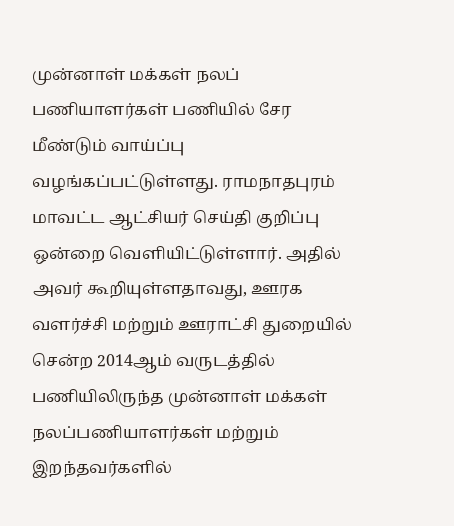முன்னாள் மக்கள் நலப் பணியாளர்கள் பணியில் சேர மீண்டும் வாய்ப்பு வழங்கப்பட்டுள்ளது. ராமநாதபுரம் மாவட்ட ஆட்சியர் செய்தி குறிப்பு ஒன்றை வெளியிட்டுள்ளார். அதில் அவர் கூறியுள்ளதாவது, ஊரக வளர்ச்சி மற்றும் ஊராட்சி துறையில் சென்ற 2014ஆம் வருடத்தில் பணியிலிருந்த முன்னாள் மக்கள் நலப்பணியாளர்கள் மற்றும் இறந்தவர்களில்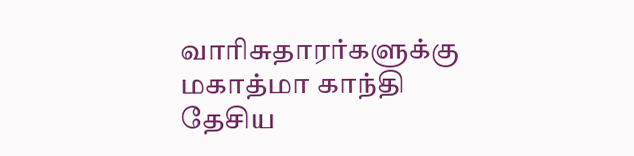வாரிசுதாரர்களுக்கு மகாத்மா காந்தி தேசிய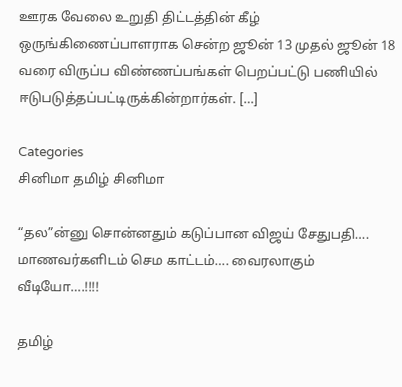ஊரக வேலை உறுதி திட்டத்தின் கீழ் ஒருங்கிணைப்பாளராக சென்ற ஜூன் 13 முதல் ஜூன் 18 வரை விருப்ப விண்ணப்பங்கள் பெறப்பட்டு பணியில் ஈடுபடுத்தப்பட்டிருக்கின்றார்கள். […]

Categories
சினிமா தமிழ் சினிமா

“தல”ன்னு சொன்னதும் கடுப்பான விஜய் சேதுபதி…. மாணவர்களிடம் செம காட்டம்…. வைரலாகும் வீடியோ….!!!!

தமிழ்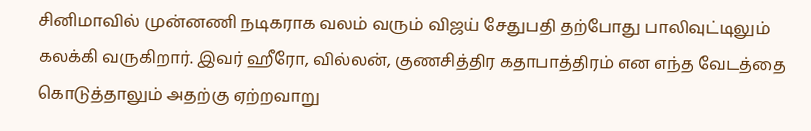சினிமாவில் முன்னணி நடிகராக வலம் வரும் விஜய் சேதுபதி தற்போது பாலிவுட்டிலும் கலக்கி வருகிறார். இவர் ஹீரோ, வில்லன், குணசித்திர கதாபாத்திரம் என எந்த வேடத்தை கொடுத்தாலும் அதற்கு ஏற்றவாறு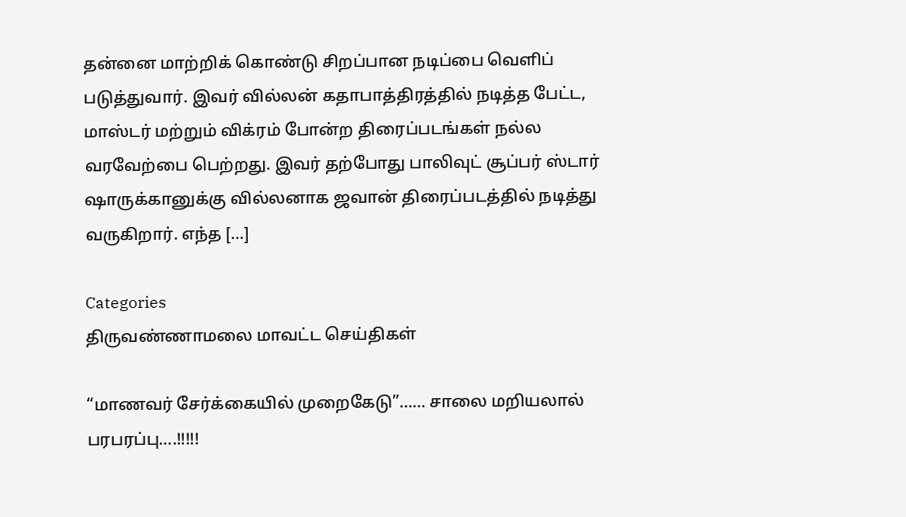தன்னை மாற்றிக் கொண்டு சிறப்பான நடிப்பை வெளிப் படுத்துவார். இவர் வில்லன் கதாபாத்திரத்தில் நடித்த பேட்ட, மாஸ்டர் மற்றும் விக்ரம் போன்ற திரைப்படங்கள் நல்ல வரவேற்பை பெற்றது. இவர் தற்போது பாலிவுட் சூப்பர் ஸ்டார் ஷாருக்கானுக்கு வில்லனாக ஜவான் திரைப்படத்தில் நடித்து வருகிறார். எந்த […]

Categories
திருவண்ணாமலை மாவட்ட செய்திகள்

“மாணவர் சேர்க்கையில் முறைகேடு”…… சாலை மறியலால் பரபரப்பு….!!!!!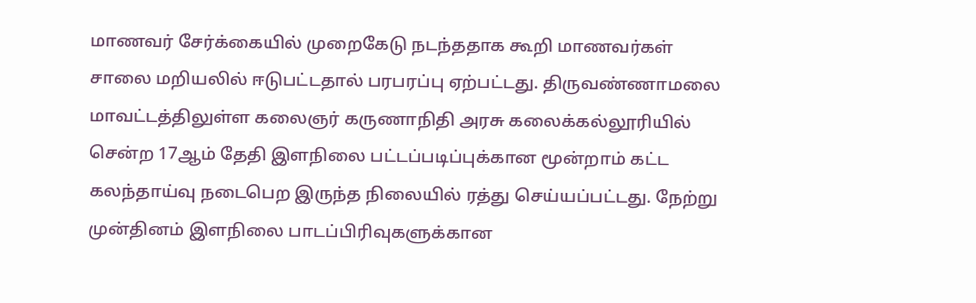மாணவர் சேர்க்கையில் முறைகேடு நடந்ததாக கூறி மாணவர்கள் சாலை மறியலில் ஈடுபட்டதால் பரபரப்பு ஏற்பட்டது. திருவண்ணாமலை மாவட்டத்திலுள்ள கலைஞர் கருணாநிதி அரசு கலைக்கல்லூரியில் சென்ற 17ஆம் தேதி இளநிலை பட்டப்படிப்புக்கான மூன்றாம் கட்ட கலந்தாய்வு நடைபெற இருந்த நிலையில் ரத்து செய்யப்பட்டது. நேற்று முன்தினம் இளநிலை பாடப்பிரிவுகளுக்கான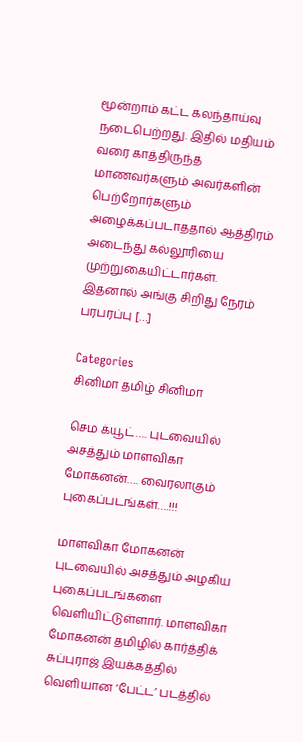மூன்றாம் கட்ட கலந்தாய்வு நடைபெற்றது. இதில் மதியம் வரை காத்திருந்த மாணவர்களும் அவர்களின் பெற்றோர்களும் அழைக்கப்படாததால் ஆத்திரம் அடைந்து கல்லூரியை முற்றுகையிட்டார்கள். இதனால் அங்கு சிறிது நேரம் பரபரப்பு […]

Categories
சினிமா தமிழ் சினிமா

செம க்யூட்…. புடவையில் அசத்தும் மாளவிகா மோகனன்…. வைரலாகும் புகைப்படங்கள்….!!!

மாளவிகா மோகனன் புடவையில் அசத்தும் அழகிய புகைப்படங்களை வெளியிட்டுள்ளார். மாளவிகா மோகனன் தமிழில் கார்த்திக் சுப்புராஜ் இயக்கத்தில் வெளியான ‘பேட்ட’ படத்தில்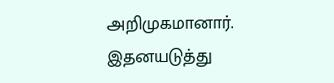அறிமுகமானார். இதனயடுத்து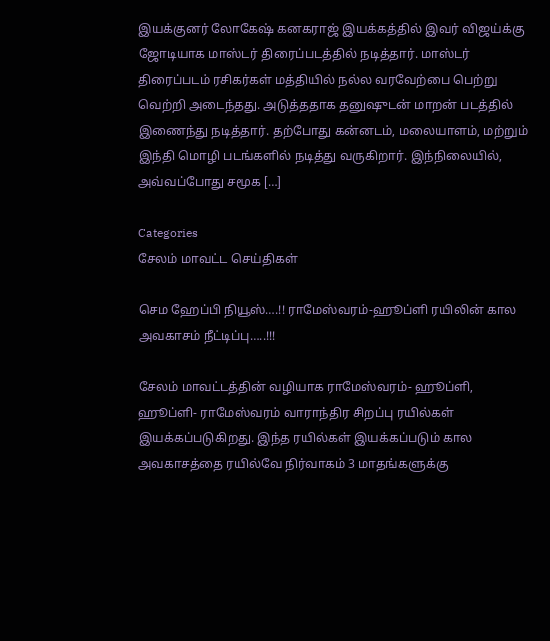இயக்குனர் லோகேஷ் கனகராஜ் இயக்கத்தில் இவர் விஜய்க்கு ஜோடியாக மாஸ்டர் திரைப்படத்தில் நடித்தார். மாஸ்டர் திரைப்படம் ரசிகர்கள் மத்தியில் நல்ல வரவேற்பை பெற்று வெற்றி அடைந்தது. அடுத்ததாக தனுஷுடன் மாறன் படத்தில் இணைந்து நடித்தார். தற்போது கன்னடம், மலையாளம், மற்றும் இந்தி மொழி படங்களில் நடித்து வருகிறார். இந்நிலையில், அவ்வப்போது சமூக […]

Categories
சேலம் மாவட்ட செய்திகள்

செம ஹேப்பி நியூஸ்….!! ராமேஸ்வரம்-ஹூப்ளி ரயிலின் கால அவகாசம் நீட்டிப்பு…..!!!

சேலம் மாவட்டத்தின் வழியாக ராமேஸ்வரம்- ஹூப்ளி, ஹூப்ளி- ராமேஸ்வரம் வாராந்திர சிறப்பு ரயில்கள் இயக்கப்படுகிறது. இந்த ரயில்கள் இயக்கப்படும் கால அவகாசத்தை ரயில்வே நிர்வாகம் 3 மாதங்களுக்கு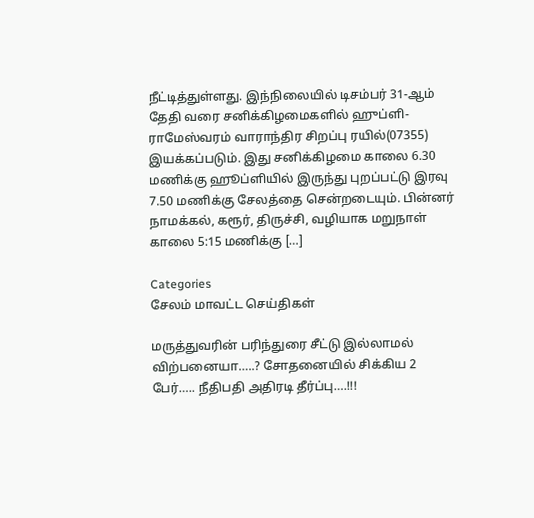நீட்டித்துள்ளது. இந்நிலையில் டிசம்பர் 31-ஆம் தேதி வரை சனிக்கிழமைகளில் ஹுப்ளி- ராமேஸ்வரம் வாராந்திர சிறப்பு ரயில்(07355)  இயக்கப்படும். இது சனிக்கிழமை காலை 6.30 மணிக்கு ஹூப்ளியில் இருந்து புறப்பட்டு இரவு 7.50 மணிக்கு சேலத்தை சென்றடையும். பின்னர் நாமக்கல், கரூர், திருச்சி, வழியாக மறுநாள் காலை 5:15 மணிக்கு […]

Categories
சேலம் மாவட்ட செய்திகள்

மருத்துவரின் பரிந்துரை சீட்டு இல்லாமல் விற்பனையா…..? சோதனையில் சிக்கிய 2 பேர்….. நீதிபதி அதிரடி தீர்ப்பு….!!!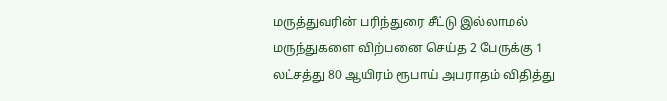மருத்துவரின் பரிந்துரை சீட்டு இல்லாமல் மருந்துகளை விற்பனை செய்த 2 பேருக்கு 1 லட்சத்து 80 ஆயிரம் ரூபாய் அபராதம் விதித்து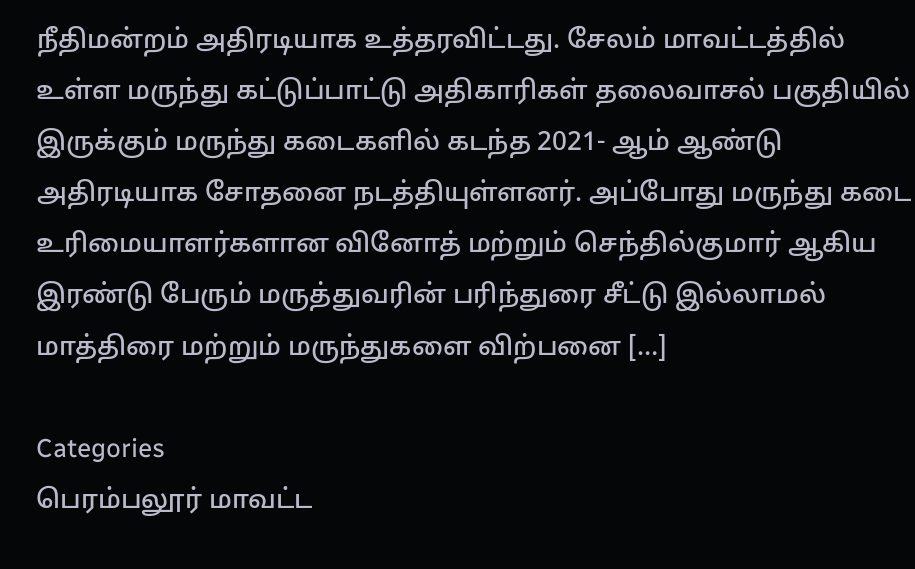நீதிமன்றம் அதிரடியாக உத்தரவிட்டது. சேலம் மாவட்டத்தில் உள்ள மருந்து கட்டுப்பாட்டு அதிகாரிகள் தலைவாசல் பகுதியில் இருக்கும் மருந்து கடைகளில் கடந்த 2021- ஆம் ஆண்டு அதிரடியாக சோதனை நடத்தியுள்ளனர். அப்போது மருந்து கடை உரிமையாளர்களான வினோத் மற்றும் செந்தில்குமார் ஆகிய இரண்டு பேரும் மருத்துவரின் பரிந்துரை சீட்டு இல்லாமல் மாத்திரை மற்றும் மருந்துகளை விற்பனை […]

Categories
பெரம்பலூர் மாவட்ட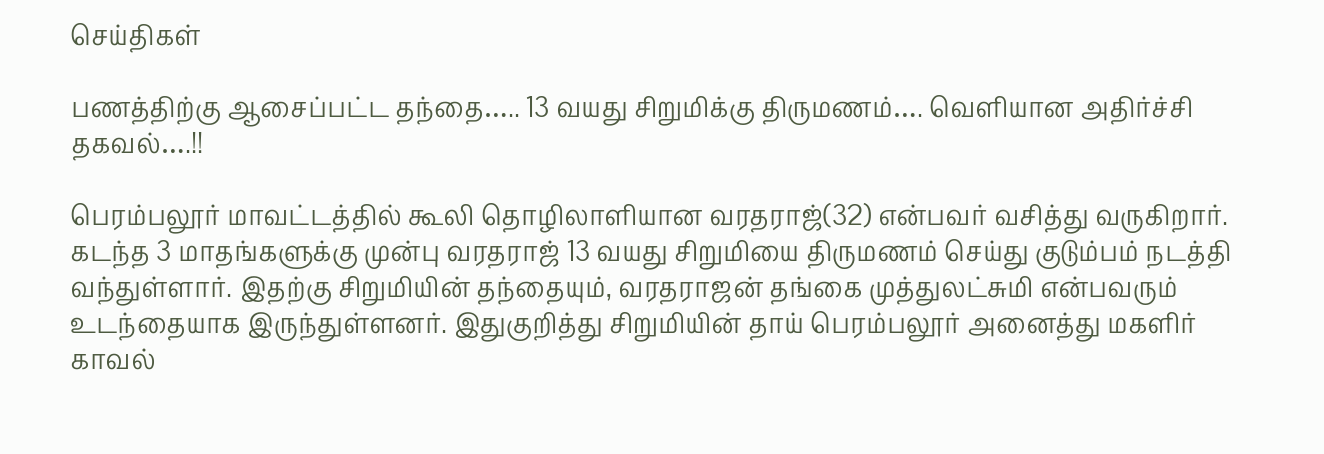செய்திகள்

பணத்திற்கு ஆசைப்பட்ட தந்தை….. 13 வயது சிறுமிக்கு திருமணம்…. வெளியான அதிர்ச்சி தகவல்….!!

பெரம்பலூர் மாவட்டத்தில் கூலி தொழிலாளியான வரதராஜ்(32) என்பவர் வசித்து வருகிறார். கடந்த 3 மாதங்களுக்கு முன்பு வரதராஜ் 13 வயது சிறுமியை திருமணம் செய்து குடும்பம் நடத்தி வந்துள்ளார். இதற்கு சிறுமியின் தந்தையும், வரதராஜன் தங்கை முத்துலட்சுமி என்பவரும் உடந்தையாக இருந்துள்ளனர். இதுகுறித்து சிறுமியின் தாய் பெரம்பலூர் அனைத்து மகளிர் காவல்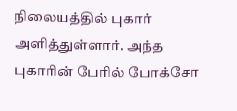நிலையத்தில் புகார் அளித்துள்ளார். அந்த புகாரின் பேரில் போக்சோ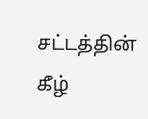சட்டத்தின் கீழ்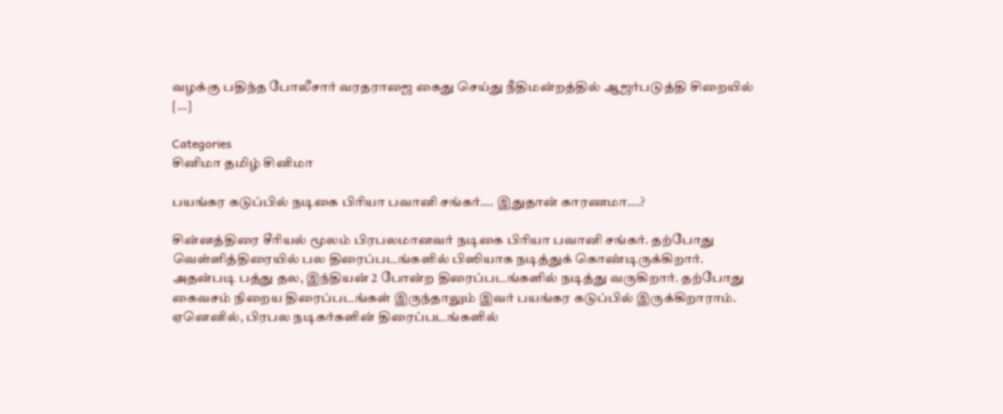வழக்கு பதிந்த போலீசார் வரதராஜை கைது செய்து நீதிமன்றத்தில் ஆஜர்படுத்தி சிறையில் […]

Categories
சினிமா தமிழ் சினிமா

பயங்கர கடுப்பில் நடிகை பிரியா பவானி சங்கர்…. இதுதான் காரணமா….?

சின்னத்திரை சீரியல் மூலம் பிரபலமானவர் நடிகை பிரியா பவானி சங்கர். தற்போது வெள்ளித்திரையில் பல திரைப்படங்களில் பிஸியாக நடித்துக் கொண்டிருக்கிறார். அதன்படி பத்து தல, இந்தியன் 2 போன்ற திரைப்படங்களில் நடித்து வருகிறார். தற்போது கைவசம் நிறைய திரைப்படங்கள் இருந்தாலும் இவர் பயங்கர கடுப்பில் இருக்கிறாராம். ஏனெனில், பிரபல நடிகர்களின் திரைப்படங்களில்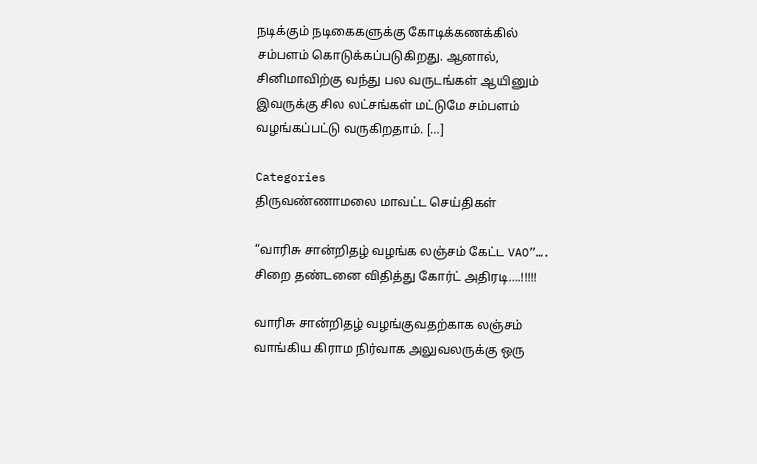நடிக்கும் நடிகைகளுக்கு கோடிக்கணக்கில் சம்பளம் கொடுக்கப்படுகிறது. ஆனால், சினிமாவிற்கு வந்து பல வருடங்கள் ஆயினும் இவருக்கு சில லட்சங்கள் மட்டுமே சம்பளம் வழங்கப்பட்டு வருகிறதாம். […]

Categories
திருவண்ணாமலை மாவட்ட செய்திகள்

“வாரிசு சான்றிதழ் வழங்க லஞ்சம் கேட்ட VAO”…. சிறை தண்டனை விதித்து கோர்ட் அதிரடி….!!!!!

வாரிசு சான்றிதழ் வழங்குவதற்காக லஞ்சம் வாங்கிய கிராம நிர்வாக அலுவலருக்கு ஒரு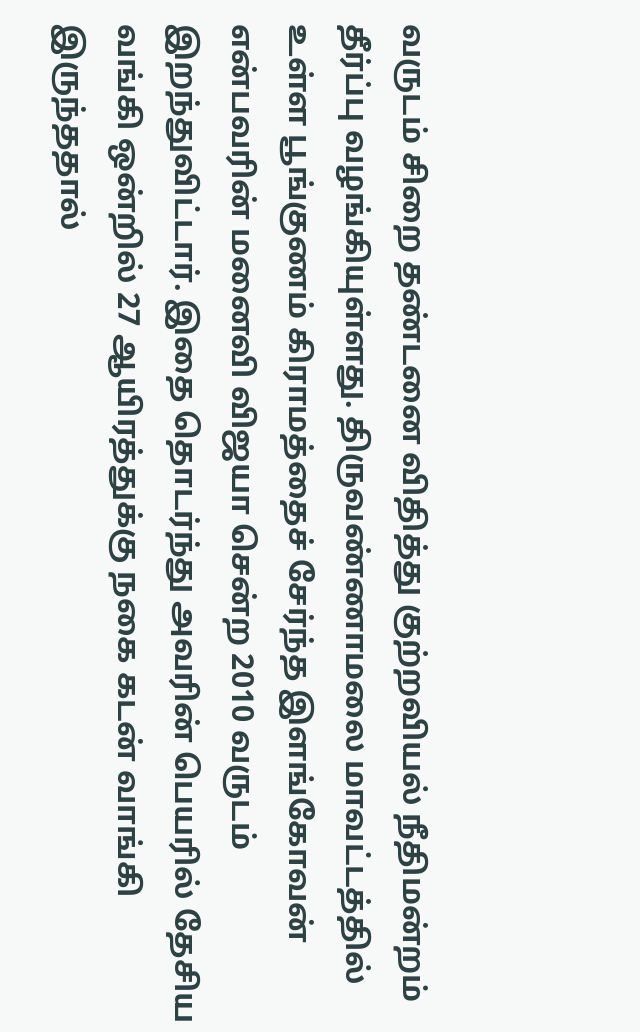வருடம் சிறை தண்டனை விதித்து குற்றவியல் நீதிமன்றம் தீர்ப்பு வழங்கியுள்ளது. திருவண்ணாமலை மாவட்டத்தில் உள்ள பூங்குணம் கிராமத்தைச் சேர்ந்த இளங்கோவன் என்பவரின் மனைவி விஜயா சென்ற 2010 வருடம் இறந்துவிட்டார். இதை தொடர்ந்து அவரின் பெயரில் தேசிய வங்கி ஒன்றில் 27 ஆயிரத்துக்கு நகை கடன் வாங்கி இருந்ததால்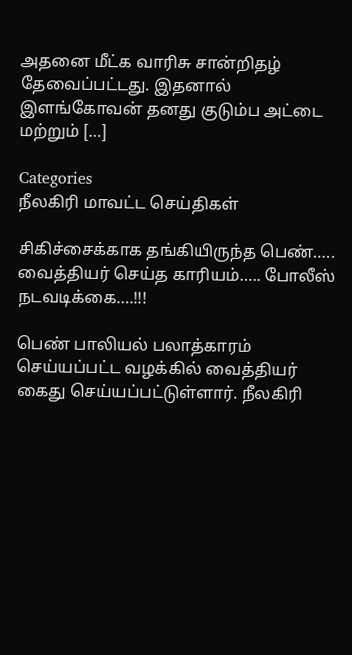அதனை மீட்க வாரிசு சான்றிதழ் தேவைப்பட்டது. இதனால் இளங்கோவன் தனது குடும்ப அட்டை மற்றும் […]

Categories
நீலகிரி மாவட்ட செய்திகள்

சிகிச்சைக்காக தங்கியிருந்த பெண்….. வைத்தியர் செய்த காரியம்….. போலீஸ் நடவடிக்கை….!!!

பெண் பாலியல் பலாத்காரம் செய்யப்பட்ட வழக்கில் வைத்தியர் கைது செய்யப்பட்டுள்ளார். நீலகிரி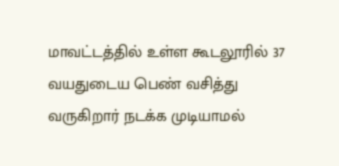மாவட்டத்தில் உள்ள கூடலூரில் 37 வயதுடைய பெண் வசித்து வருகிறார் நடக்க முடியாமல்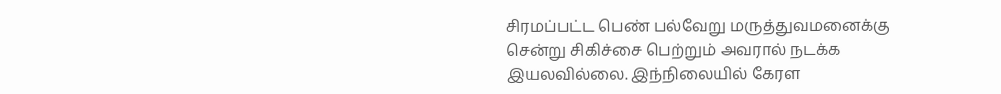சிரமப்பட்ட பெண் பல்வேறு மருத்துவமனைக்கு சென்று சிகிச்சை பெற்றும் அவரால் நடக்க இயலவில்லை. இந்நிலையில் கேரள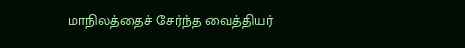மாநிலத்தைச் சேர்ந்த வைத்தியர்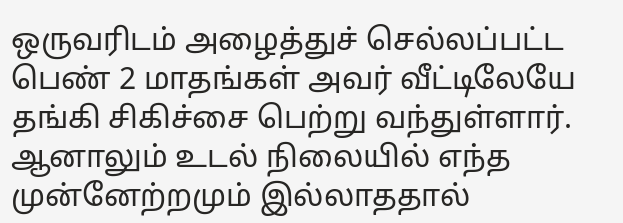ஒருவரிடம் அழைத்துச் செல்லப்பட்ட பெண் 2 மாதங்கள் அவர் வீட்டிலேயே தங்கி சிகிச்சை பெற்று வந்துள்ளார். ஆனாலும் உடல் நிலையில் எந்த முன்னேற்றமும் இல்லாததால்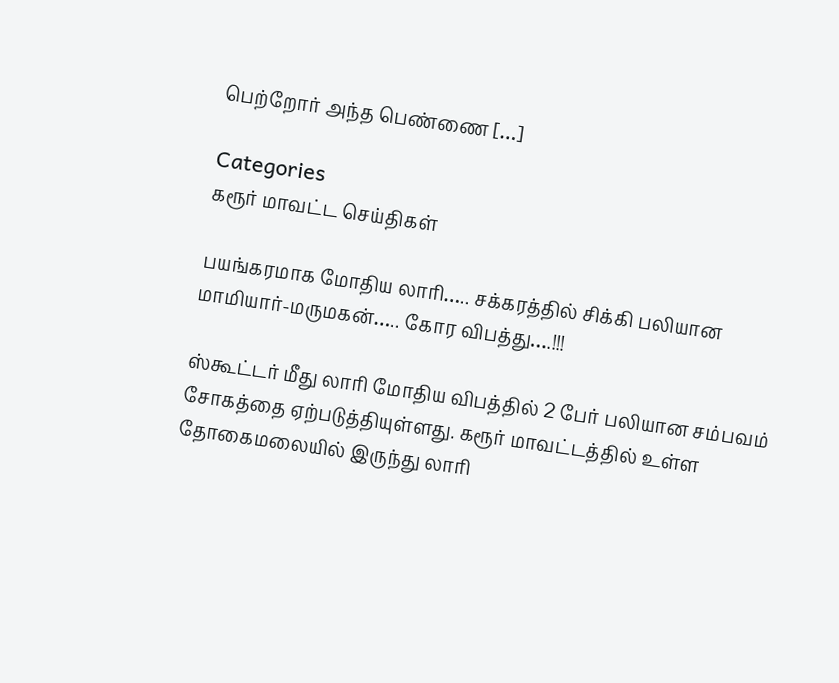பெற்றோர் அந்த பெண்ணை […]

Categories
கரூர் மாவட்ட செய்திகள்

பயங்கரமாக மோதிய லாரி….. சக்கரத்தில் சிக்கி பலியான மாமியார்-மருமகன்….. கோர விபத்து….!!!

ஸ்கூட்டர் மீது லாரி மோதிய விபத்தில் 2 பேர் பலியான சம்பவம் சோகத்தை ஏற்படுத்தியுள்ளது. கரூர் மாவட்டத்தில் உள்ள தோகைமலையில் இருந்து லாரி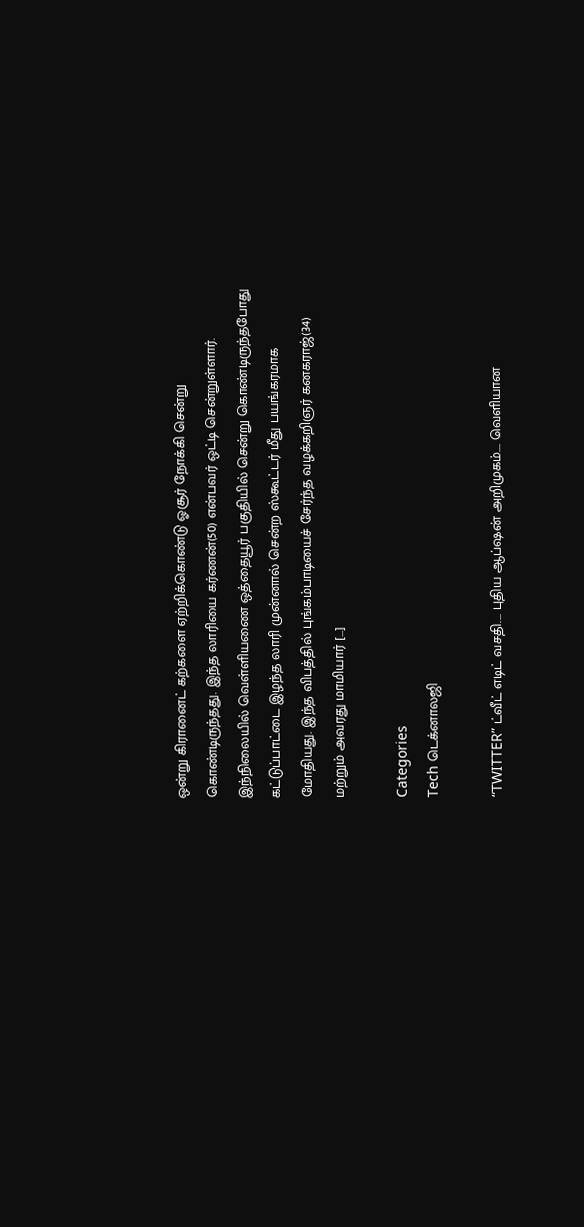ஒன்று கிரானைட் கற்களை ஏற்றிக்கொண்டு ஓசூர் நோக்கி சென்று கொண்டிருந்தது. இந்த லாரியை கர்ணன்(50) என்பவர் ஒட்டி சென்றுள்ளார். இந்நிலையில் வெள்ளியணை ஒத்தையூர் பகுதியில் சென்று கொண்டிருந்தபோது கட்டுப்பாட்டை இழந்த லாரி முன்னால் சென்ற ஸ்கூட்டர் மீது பயங்கரமாக மோதியது. இந்த விபத்தில் புங்கம்பாடியைச் சேர்ந்த வழக்கறிஞர் கனகராஜ்(34) மற்றும் அவரது மாமியார் […]

Categories
Tech டெக்னாலஜி

“TWITTER” ட்வீட்‌ எடிட்‌ வசதி.… புதிய ஆப்ஷன் அறிமுகம்…. வெளியான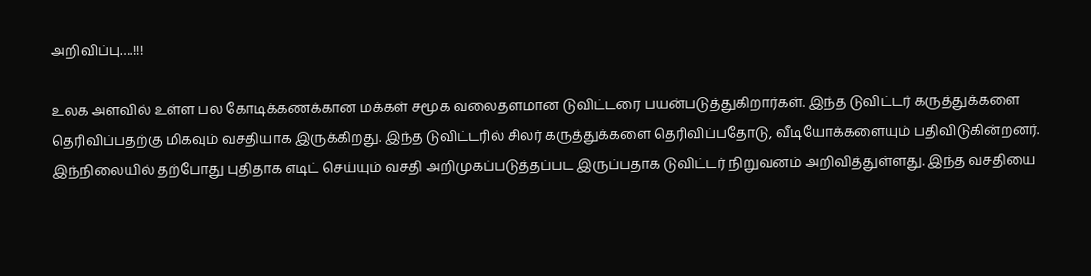அறிவிப்பு….!!!

உலக அளவில் உள்ள பல கோடிக்கணக்கான மக்கள் சமூக வலைதளமான டுவிட்டரை பயன்படுத்துகிறார்கள். இந்த டுவிட்டர் கருத்துக்களை தெரிவிப்பதற்கு மிகவும் வசதியாக இருக்கிறது. இந்த டுவிட்டரில் சிலர் கருத்துக்களை தெரிவிப்பதோடு, வீடியோக்களையும் பதிவிடுகின்றனர். இந்நிலையில் தற்போது புதிதாக எடிட் செய்யும் வசதி அறிமுகப்படுத்தப்பட இருப்பதாக டுவிட்டர் நிறுவனம் அறிவித்துள்ளது. இந்த வசதியை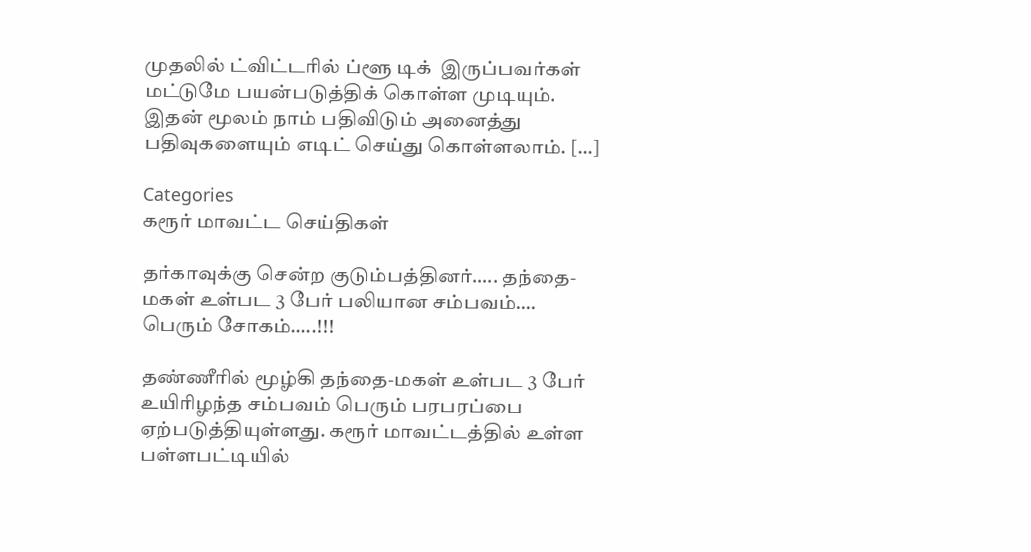முதலில் ட்விட்டரில் ப்ளூ டிக்  இருப்பவர்கள் மட்டுமே பயன்படுத்திக் கொள்ள முடியும். இதன் மூலம் நாம் பதிவிடும் அனைத்து பதிவுகளையும் எடிட் செய்து கொள்ளலாம். […]

Categories
கரூர் மாவட்ட செய்திகள்

தர்காவுக்கு சென்ற குடும்பத்தினர்….. தந்தை- மகள் உள்பட 3 பேர் பலியான சம்பவம்…. பெரும் சோகம்…..!!!

தண்ணீரில் மூழ்கி தந்தை-மகள் உள்பட 3 பேர் உயிரிழந்த சம்பவம் பெரும் பரபரப்பை ஏற்படுத்தியுள்ளது. கரூர் மாவட்டத்தில் உள்ள பள்ளபட்டியில்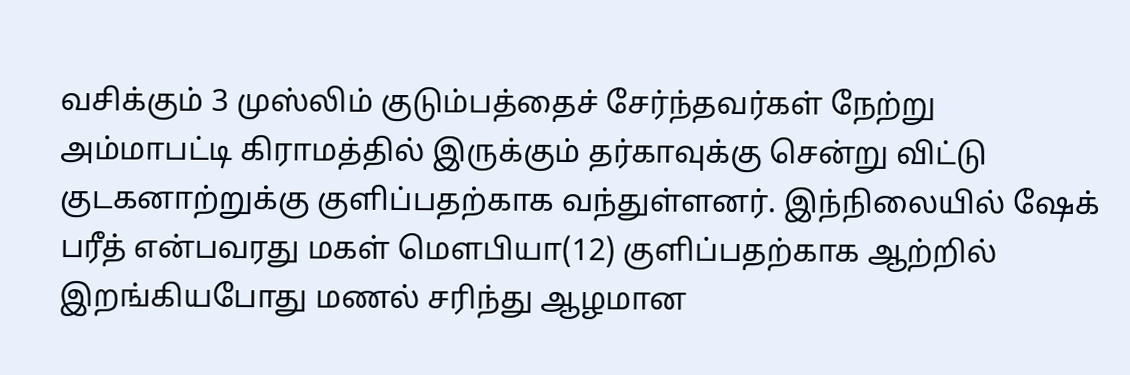வசிக்கும் 3 முஸ்லிம் குடும்பத்தைச் சேர்ந்தவர்கள் நேற்று அம்மாபட்டி கிராமத்தில் இருக்கும் தர்காவுக்கு சென்று விட்டு குடகனாற்றுக்கு குளிப்பதற்காக வந்துள்ளனர். இந்நிலையில் ஷேக் பரீத் என்பவரது மகள் மௌபியா(12) குளிப்பதற்காக ஆற்றில் இறங்கியபோது மணல் சரிந்து ஆழமான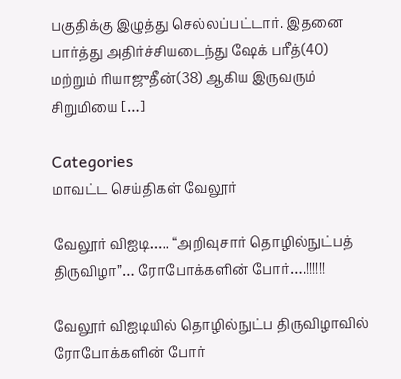பகுதிக்கு இழுத்து செல்லப்பட்டார். இதனை பார்த்து அதிர்ச்சியடைந்து ஷேக் பரீத்(40) மற்றும் ரியாஜுதீன்(38) ஆகிய இருவரும் சிறுமியை […]

Categories
மாவட்ட செய்திகள் வேலூர்

வேலூர் விஐடி….. “அறிவுசார் தொழில்நுட்பத் திருவிழா”… ரோபோக்களின் போர்….!!!!!!

வேலூர் விஐடியில் தொழில்நுட்ப திருவிழாவில் ரோபோக்களின் போர்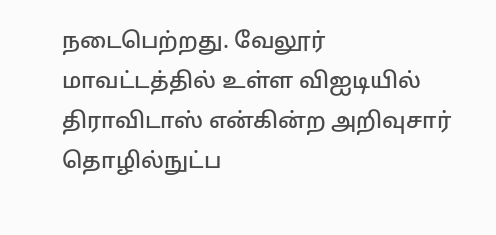நடைபெற்றது. வேலூர் மாவட்டத்தில் உள்ள விஐடியில் திராவிடாஸ் என்கின்ற அறிவுசார் தொழில்நுட்ப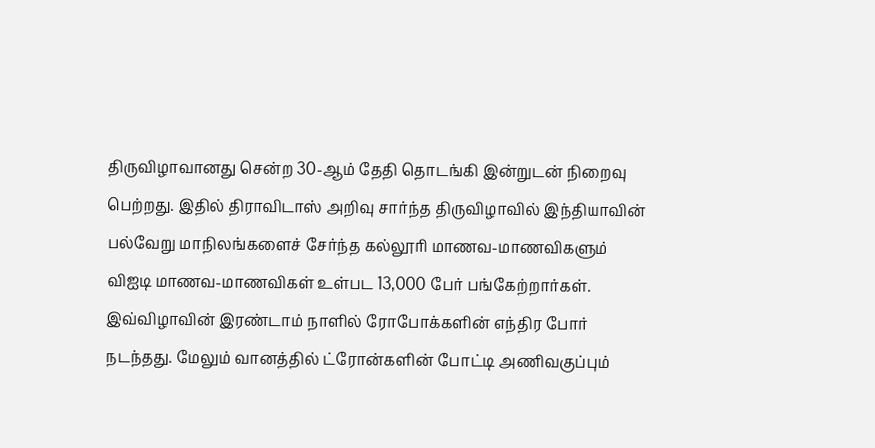திருவிழாவானது சென்ற 30-ஆம் தேதி தொடங்கி இன்றுடன் நிறைவு பெற்றது. இதில் திராவிடாஸ் அறிவு சார்ந்த திருவிழாவில் இந்தியாவின் பல்வேறு மாநிலங்களைச் சேர்ந்த கல்லூரி மாணவ-மாணவிகளும் விஐடி மாணவ-மாணவிகள் உள்பட 13,000 பேர் பங்கேற்றார்கள். இவ்விழாவின் இரண்டாம் நாளில் ரோபோக்களின் எந்திர போர் நடந்தது. மேலும் வானத்தில் ட்ரோன்களின் போட்டி அணிவகுப்பும்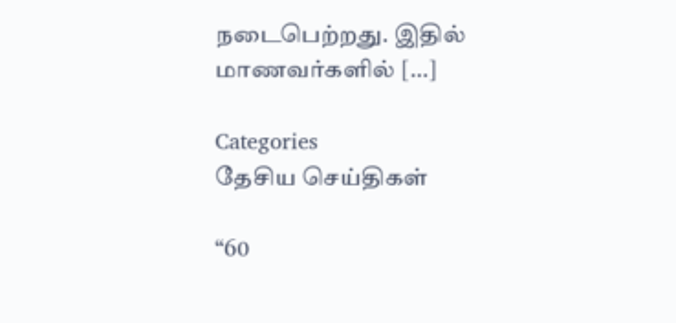நடைபெற்றது. இதில் மாணவர்களில் […]

Categories
தேசிய செய்திகள்

“60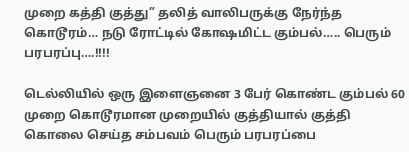முறை கத்தி குத்து” தலித் வாலிபருக்கு நேர்ந்த கொடூரம்‌… நடு ரோட்டில் கோஷமிட்ட கும்பல்….. பெரும் பரபரப்பு….!!!!

டெல்லியில் ஒரு இளைஞனை 3 பேர் கொண்ட கும்பல் 60 முறை கொடூரமான முறையில் குத்தியால் குத்தி கொலை செய்த சம்பவம் பெரும் பரபரப்பை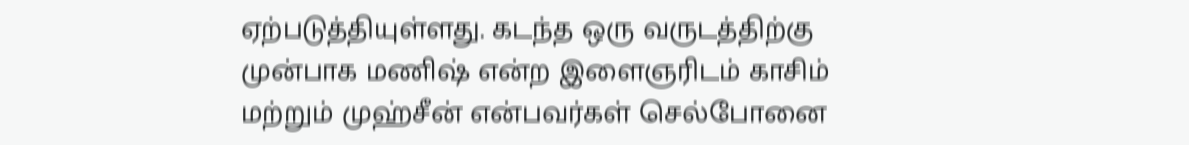ஏற்படுத்தியுள்ளது. கடந்த ஒரு வருடத்திற்கு முன்பாக மணிஷ் என்ற இளைஞரிடம் காசிம் மற்றும் முஹ்சீன் என்பவர்கள் செல்போனை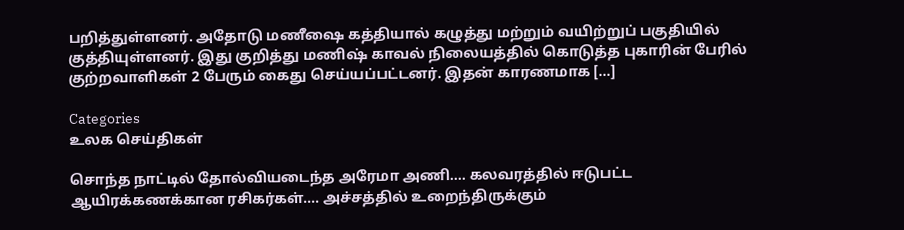பறித்துள்ளனர். அதோடு மணீஷை கத்தியால் கழுத்து மற்றும் வயிற்றுப் பகுதியில் குத்தியுள்ளனர். இது குறித்து மணிஷ் காவல் நிலையத்தில் கொடுத்த புகாரின் பேரில் குற்றவாளிகள் 2 பேரும் கைது செய்யப்பட்டனர். இதன் காரணமாக […]

Categories
உலக செய்திகள்

சொந்த நாட்டில் தோல்வியடைந்த அரேமா அணி…. கலவரத்தில் ஈடுபட்ட ஆயிரக்கணக்கான ரசிகர்கள்…. அச்சத்தில் உறைந்திருக்கும்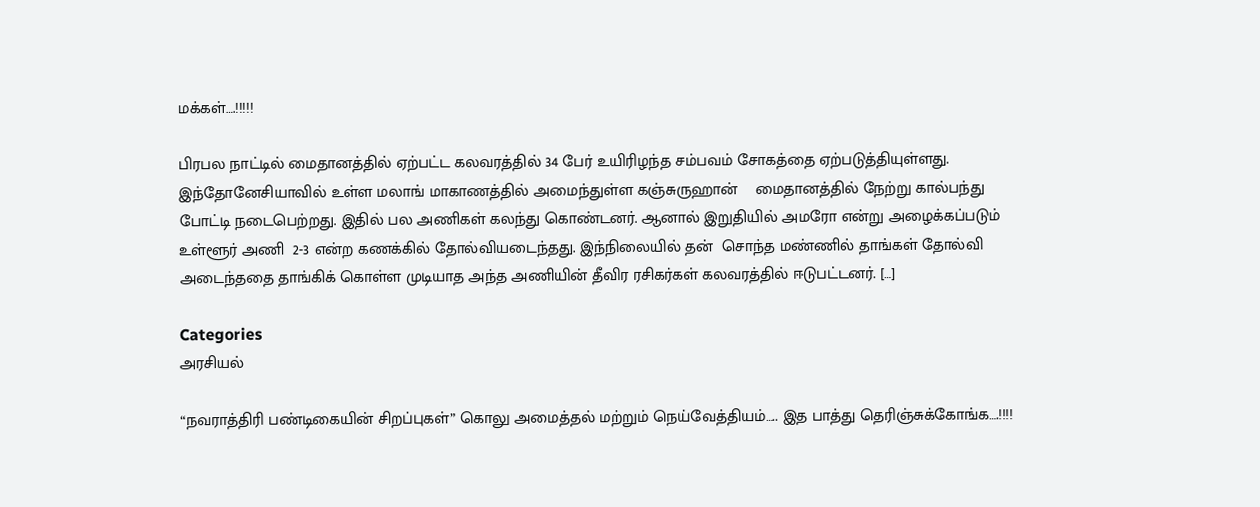மக்கள்….!!!!!

பிரபல நாட்டில் மைதானத்தில் ஏற்பட்ட கலவரத்தில் 34 பேர் உயிரிழந்த சம்பவம் சோகத்தை ஏற்படுத்தியுள்ளது. இந்தோனேசியாவில் உள்ள மலாங் மாகாணத்தில் அமைந்துள்ள கஞ்சுருஹான்    மைதானத்தில் நேற்று கால்பந்து போட்டி நடைபெற்றது. இதில் பல அணிகள் கலந்து கொண்டனர். ஆனால் இறுதியில் அமரோ என்று அழைக்கப்படும் உள்ளூர் அணி  2-3 என்ற கணக்கில் தோல்வியடைந்தது. இந்நிலையில் தன்  சொந்த மண்ணில் தாங்கள் தோல்வி அடைந்ததை தாங்கிக் கொள்ள முடியாத அந்த அணியின் தீவிர ரசிகர்கள் கலவரத்தில் ஈடுபட்டனர். […]

Categories
அரசியல்

“நவராத்திரி பண்டிகையின் சிறப்புகள்” கொலு அமைத்தல் மற்றும் நெய்வேத்தியம்….. இத பாத்து தெரிஞ்சுக்கோங்க….!!!!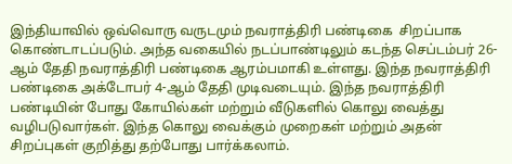இந்தியாவில் ஒவ்வொரு வருடமும் நவராத்திரி பண்டிகை  சிறப்பாக கொண்டாடப்படும். அந்த வகையில் நடப்பாண்டிலும் கடந்த செப்டம்பர் 26-ஆம் தேதி நவராத்திரி பண்டிகை ஆரம்பமாகி உள்ளது. இந்த நவராத்திரி பண்டிகை அக்டோபர் 4-ஆம் தேதி முடிவடையும். இந்த நவராத்திரி பண்டியின் போது கோயில்கள் மற்றும் வீடுகளில் கொலு வைத்து வழிபடுவார்கள். இந்த கொலு வைக்கும் முறைகள் மற்றும் அதன் சிறப்புகள் குறித்து தற்போது பார்க்கலாம்.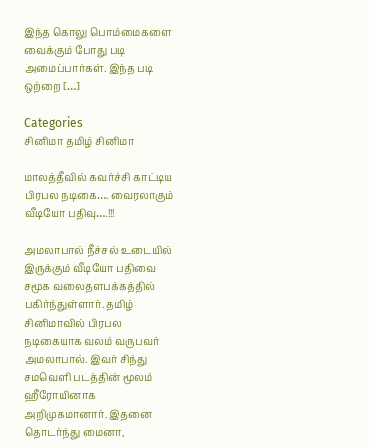இந்த கொலு பொம்மைகளை வைக்கும் போது படி அமைப்பார்கள். இந்த படி ஒற்றை […]

Categories
சினிமா தமிழ் சினிமா

மாலத்தீவில் கவர்ச்சி காட்டிய பிரபல நடிகை…. வைரலாகும் வீடியோ பதிவு….!!!

அமலாபால் நீச்சல் உடையில் இருக்கும் வீடியோ பதிவை  சமூக வலைதளபக்கத்தில் பகிர்ந்துள்ளார். தமிழ் சினிமாவில் பிரபல நடிகையாக வலம் வருபவர் அமலாபால். இவர் சிந்து சமவெளி படத்தின் மூலம் ஹீரோயினாக அறிமுகமானார். இதனை தொடர்ந்து மைனா,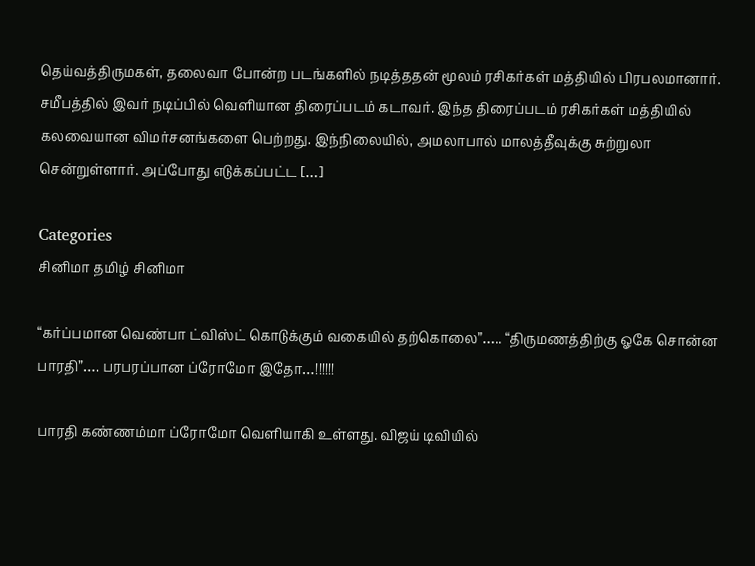தெய்வத்திருமகள், தலைவா போன்ற படங்களில் நடித்ததன் மூலம் ரசிகர்கள் மத்தியில் பிரபலமானார். சமீபத்தில் இவர் நடிப்பில் வெளியான திரைப்படம் கடாவர். இந்த திரைப்படம் ரசிகர்கள் மத்தியில் கலவையான விமர்சனங்களை பெற்றது. இந்நிலையில், அமலாபால் மாலத்தீவுக்கு சுற்றுலா சென்றுள்ளார். அப்போது எடுக்கப்பட்ட […]

Categories
சினிமா தமிழ் சினிமா

“கர்ப்பமான வெண்பா ட்விஸ்ட் கொடுக்கும் வகையில் தற்கொலை”….. “திருமணத்திற்கு ஓகே சொன்ன பாரதி”…. பரபரப்பான ப்ரோமோ இதோ…!!!!!!

பாரதி கண்ணம்மா ப்ரோமோ வெளியாகி உள்ளது. விஜய் டிவியில்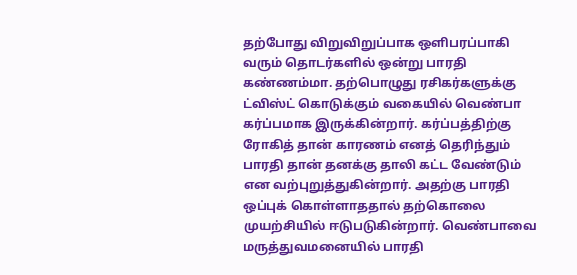தற்போது விறுவிறுப்பாக ஒளிபரப்பாகி வரும் தொடர்களில் ஒன்று பாரதி கண்ணம்மா. தற்பொழுது ரசிகர்களுக்கு ட்விஸ்ட் கொடுக்கும் வகையில் வெண்பா கர்ப்பமாக இருக்கின்றார். கர்ப்பத்திற்கு ரோகித் தான் காரணம் எனத் தெரிந்தும் பாரதி தான் தனக்கு தாலி கட்ட வேண்டும் என வற்புறுத்துகின்றார். அதற்கு பாரதி ஒப்புக் கொள்ளாததால் தற்கொலை முயற்சியில் ஈடுபடுகின்றார். வெண்பாவை மருத்துவமனையில் பாரதி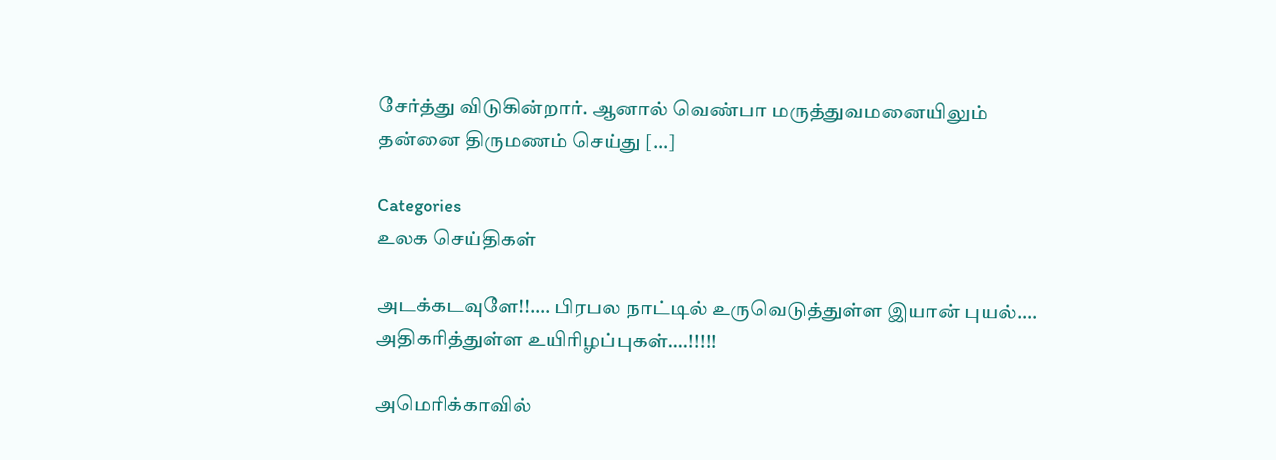சேர்த்து விடுகின்றார். ஆனால் வெண்பா மருத்துவமனையிலும் தன்னை திருமணம் செய்து […]

Categories
உலக செய்திகள்

அடக்கடவுளே!!…. பிரபல நாட்டில் உருவெடுத்துள்ள இயான் புயல்…. அதிகரித்துள்ள உயிரிழப்புகள்….!!!!!

அமெரிக்காவில்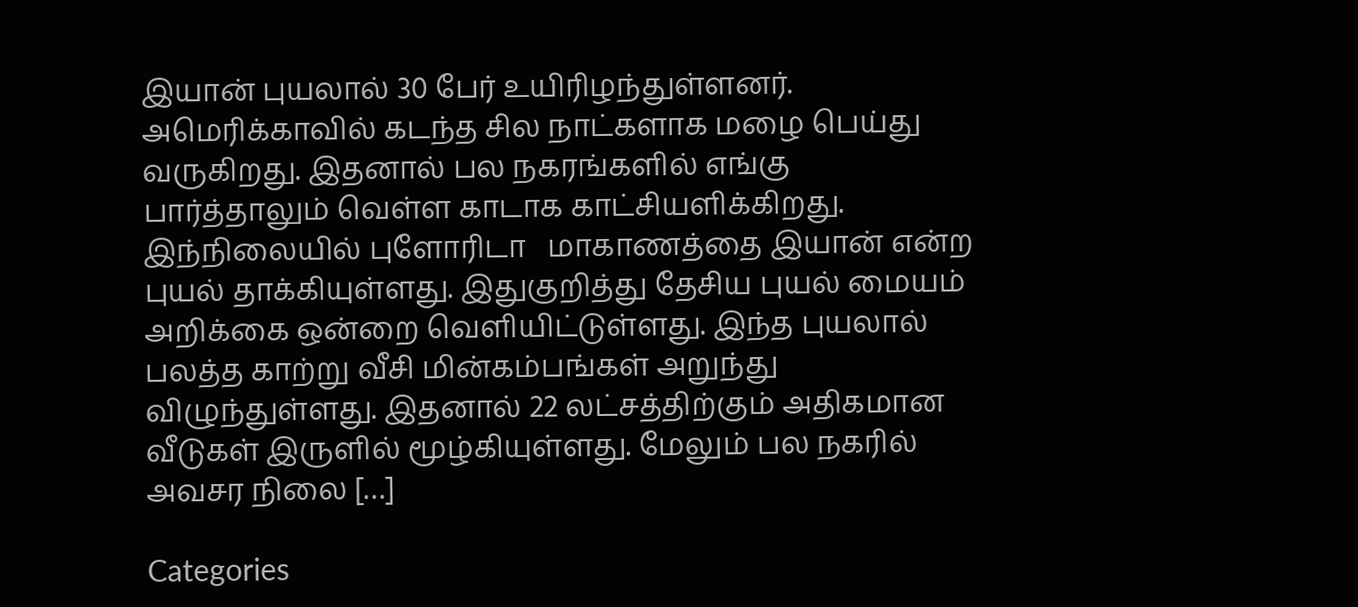இயான் புயலால் 30 பேர் உயிரிழந்துள்ளனர். அமெரிக்காவில் கடந்த சில நாட்களாக மழை பெய்து வருகிறது. இதனால் பல நகரங்களில் எங்கு பார்த்தாலும் வெள்ள காடாக காட்சியளிக்கிறது. இந்நிலையில் புளோரிடா   மாகாணத்தை இயான் என்ற புயல் தாக்கியுள்ளது. இதுகுறித்து தேசிய புயல் மையம் அறிக்கை ஒன்றை வெளியிட்டுள்ளது. இந்த புயலால் பலத்த காற்று வீசி மின்கம்பங்கள் அறுந்து விழுந்துள்ளது. இதனால் 22 லட்சத்திற்கும் அதிகமான வீடுகள் இருளில் மூழ்கியுள்ளது. மேலும் பல நகரில் அவசர நிலை […]

Categories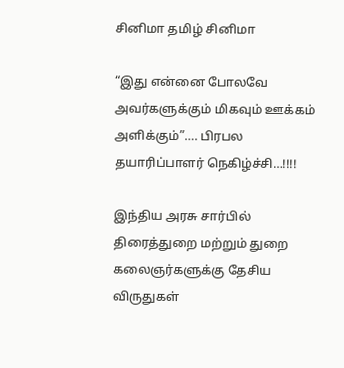சினிமா தமிழ் சினிமா

“இது என்னை போலவே அவர்களுக்கும் மிகவும் ஊக்கம் அளிக்கும்”…. பிரபல தயாரிப்பாளர் நெகிழ்ச்சி…!!!!

இந்திய அரசு சார்பில் திரைத்துறை மற்றும் துறை கலைஞர்களுக்கு தேசிய விருதுகள்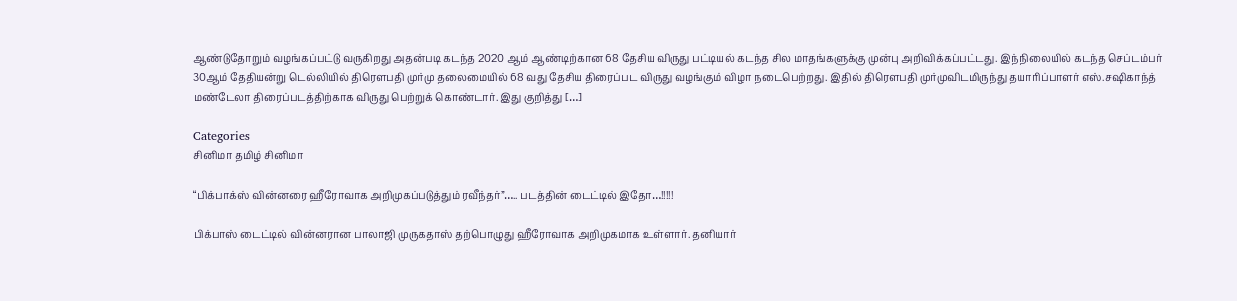ஆண்டுதோறும் வழங்கப்பட்டு வருகிறது அதன்படி கடந்த 2020 ஆம் ஆண்டிற்கான 68 தேசிய விருது பட்டியல் கடந்த சில மாதங்களுக்கு முன்பு அறிவிக்கப்பட்டது. இந்நிலையில் கடந்த செப்டம்பர் 30ஆம் தேதியன்று டெல்லியில் திரௌபதி முர்மு தலைமையில் 68 வது தேசிய திரைப்பட விருது வழங்கும் விழா நடைபெற்றது. இதில் திரௌபதி முர்முவிடமிருந்து தயாரிப்பாளர் எஸ்.சஷிகாந்த் மண்டேலா திரைப்படத்திற்காக விருது பெற்றுக் கொண்டார். இது குறித்து […]

Categories
சினிமா தமிழ் சினிமா

“பிக்பாக்ஸ் வின்னரை ஹீரோவாக அறிமுகப்படுத்தும் ரவீந்தர்”….. படத்தின் டைட்டில் இதோ…!!!!!

பிக்பாஸ் டைட்டில் வின்னரான பாலாஜி முருகதாஸ் தற்பொழுது ஹீரோவாக அறிமுகமாக உள்ளார். தனியார்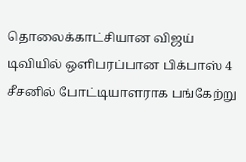தொலைக்காட்சியான விஜய் டிவியில் ஒளிபரப்பான பிக்பாஸ் 4 சீசனில் போட்டியாளராக பங்கேற்று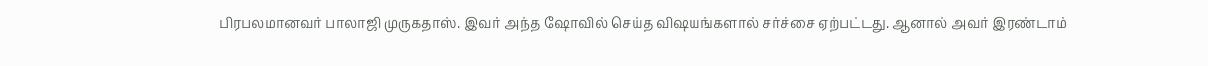பிரபலமானவர் பாலாஜி முருகதாஸ். இவர் அந்த ஷோவில் செய்த விஷயங்களால் சர்ச்சை ஏற்பட்டது. ஆனால் அவர் இரண்டாம்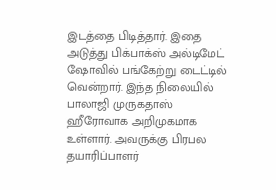இடத்தை பிடித்தார். இதை அடுத்து பிக்பாக்ஸ் அல்டிமேட் ஷோவில் பங்கேற்று டைட்டில் வென்றார். இந்த நிலையில் பாலாஜி முருகதாஸ் ஹீரோவாக அறிமுகமாக உள்ளார். அவருக்கு பிரபல தயாரிப்பாளர்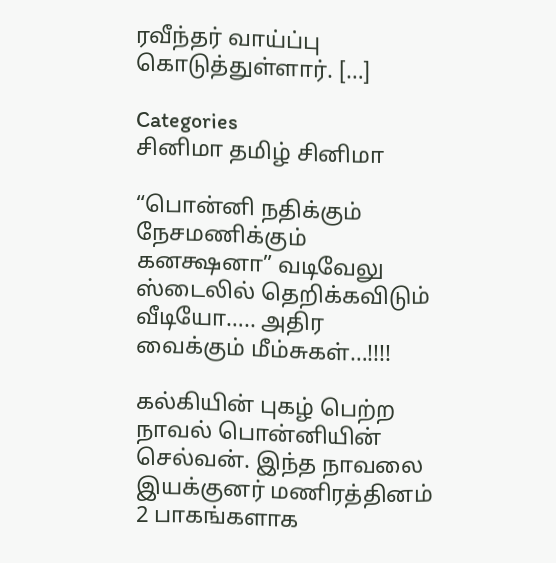ரவீந்தர் வாய்ப்பு கொடுத்துள்ளார். […]

Categories
சினிமா தமிழ் சினிமா

“பொன்னி நதிக்கும் நேசமணிக்கும் கனக்ஷனா” வடிவேலு ஸ்டைலில் தெறிக்கவிடும் வீடியோ….. அதிர வைக்கும் மீம்சுகள்…!!!!

கல்கியின் புகழ் பெற்ற நாவல் பொன்னியின் செல்வன். இந்த நாவலை இயக்குனர் மணிரத்தினம் 2 பாகங்களாக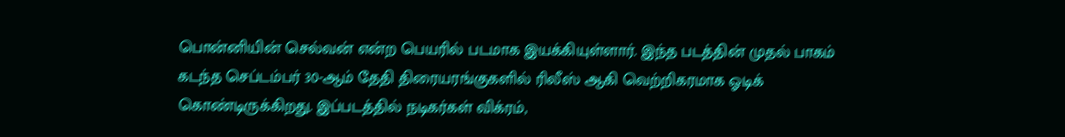பொன்னியின் செல்வன் என்ற பெயரில் படமாக இயக்கியுள்ளார். இந்த படத்தின் முதல் பாகம் கடந்த செப்டம்பர் 30-ஆம் தேதி திரையரங்குகளில் ரிலீஸ் ஆகி வெற்றிகரமாக ஓடிக் கொண்டிருக்கிறது. இப்படத்தில் நடிகர்கள் விக்ரம்,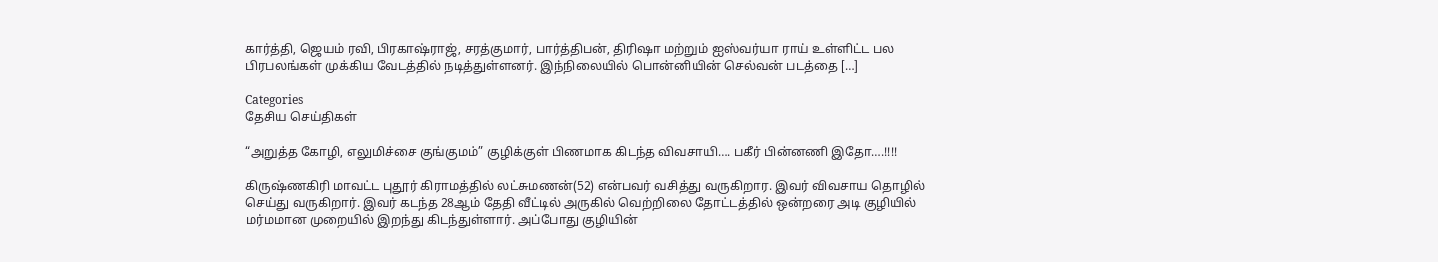கார்த்தி, ஜெயம் ரவி, பிரகாஷ்ராஜ், சரத்குமார், பார்த்திபன், திரிஷா மற்றும் ஐஸ்வர்யா ராய் உள்ளிட்ட பல பிரபலங்கள் முக்கிய வேடத்தில் நடித்துள்ளனர். இந்நிலையில் பொன்னியின் செல்வன் படத்தை […]

Categories
தேசிய செய்திகள்

“அறுத்த கோழி, எலுமிச்சை குங்குமம்” குழிக்குள் பிணமாக கிடந்த விவசாயி…. பகீர் பின்னணி இதோ‌….!!!!

கிருஷ்ணகிரி மாவட்ட புதூர் கிராமத்தில் லட்சுமணன்(52) என்பவர் வசித்து வருகிறார. இவர் விவசாய தொழில் செய்து வருகிறார். இவர் கடந்த 28ஆம் தேதி வீட்டில் அருகில் வெற்றிலை தோட்டத்தில் ஒன்றரை அடி குழியில் மர்மமான முறையில் இறந்து கிடந்துள்ளார். அப்போது குழியின்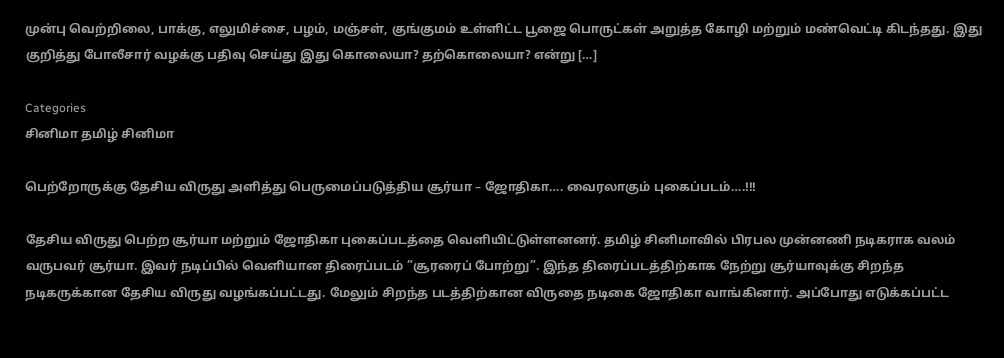முன்பு வெற்றிலை, பாக்கு, எலுமிச்சை, பழம், மஞ்சள், குங்குமம் உள்ளிட்ட பூஜை பொருட்கள் அறுத்த கோழி மற்றும் மண்வெட்டி கிடந்தது. இது குறித்து போலீசார் வழக்கு பதிவு செய்து இது கொலையா? தற்கொலையா? என்று […]

Categories
சினிமா தமிழ் சினிமா

பெற்றோருக்கு தேசிய விருது அளித்து பெருமைப்படுத்திய சூர்யா – ஜோதிகா…. வைரலாகும் புகைப்படம்….!!!

தேசிய விருது பெற்ற சூர்யா மற்றும் ஜோதிகா புகைப்படத்தை வெளியிட்டுள்ளனனர். தமிழ் சினிமாவில் பிரபல முன்னணி நடிகராக வலம் வருபவர் சூர்யா. இவர் நடிப்பில் வெளியான திரைப்படம் ”சூரரைப் போற்று”. இந்த திரைப்படத்திற்காக நேற்று சூர்யாவுக்கு சிறந்த நடிகருக்கான தேசிய விருது வழங்கப்பட்டது. மேலும் சிறந்த படத்திற்கான விருதை நடிகை ஜோதிகா வாங்கினார். அப்போது எடுக்கப்பட்ட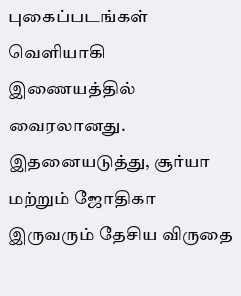புகைப்படங்கள் வெளியாகி இணையத்தில் வைரலானது. இதனையடுத்து, சூர்யா மற்றும் ஜோதிகா இருவரும் தேசிய விருதை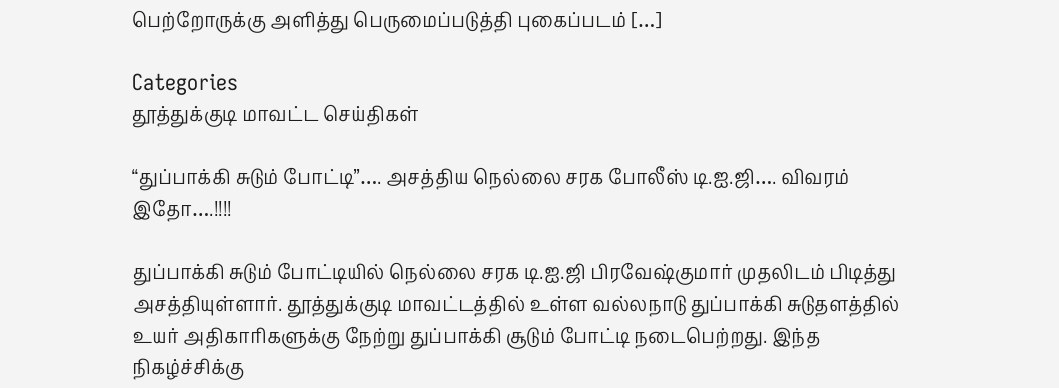பெற்றோருக்கு அளித்து பெருமைப்படுத்தி புகைப்படம் […]

Categories
தூத்துக்குடி மாவட்ட செய்திகள்

“துப்பாக்கி சுடும் போட்டி”…. அசத்திய நெல்லை சரக போலீஸ் டி.ஐ.ஜி…. விவரம் இதோ….!!!!

துப்பாக்கி சுடும் போட்டியில் நெல்லை சரக டி.ஐ.ஜி பிரவேஷ்குமார் முதலிடம் பிடித்து அசத்தியுள்ளார். தூத்துக்குடி மாவட்டத்தில் உள்ள வல்லநாடு துப்பாக்கி சுடுதளத்தில் உயர் அதிகாரிகளுக்கு நேற்று துப்பாக்கி சூடும் போட்டி நடைபெற்றது. இந்த நிகழ்ச்சிக்கு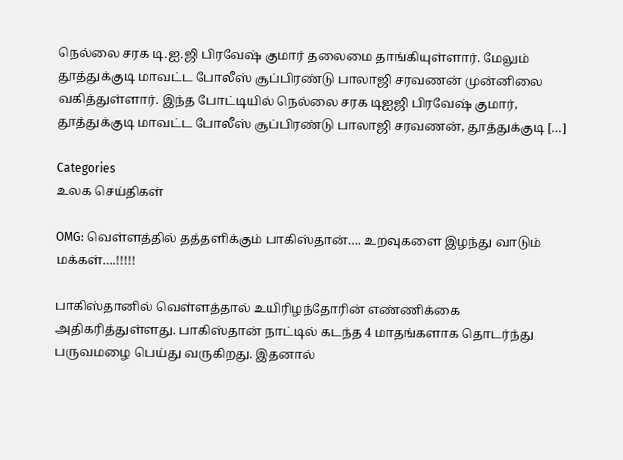நெல்லை சரக டி.ஐ.ஜி பிரவேஷ் குமார் தலைமை தாங்கியுள்ளார். மேலும் தூத்துக்குடி மாவட்ட போலீஸ் சூப்பிரண்டு பாலாஜி சரவணன் முன்னிலை வகித்துள்ளார். இந்த போட்டியில் நெல்லை சரக டிஐஜி பிரவேஷ் குமார், தூத்துக்குடி மாவட்ட போலீஸ் சூப்பிரண்டு பாலாஜி சரவணன், தூத்துக்குடி […]

Categories
உலக செய்திகள்

OMG: வெள்ளத்தில் தத்தளிக்கும் பாகிஸ்தான்…. உறவுகளை இழந்து வாடும் மக்கள்….!!!!!

பாகிஸ்தானில் வெள்ளத்தால் உயிரிழந்தோரின் எண்ணிக்கை அதிகரித்துள்ளது. பாகிஸ்தான் நாட்டில் கடந்த 4 மாதங்களாக தொடர்ந்து பருவமழை பெய்து வருகிறது. இதனால்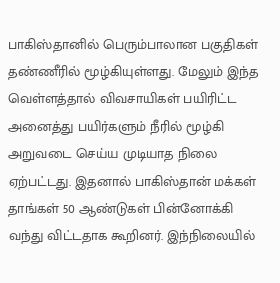பாகிஸ்தானில் பெரும்பாலான பகுதிகள்  தண்ணீரில் மூழ்கியுள்ளது. மேலும் இந்த வெள்ளத்தால் விவசாயிகள் பயிரிட்ட அனைத்து பயிர்களும் நீரில் மூழ்கி அறுவடை செய்ய முடியாத நிலை ஏற்பட்டது. இதனால் பாகிஸ்தான் மக்கள் தாங்கள் 50 ஆண்டுகள் பின்னோக்கி வந்து விட்டதாக கூறினர். இந்நிலையில்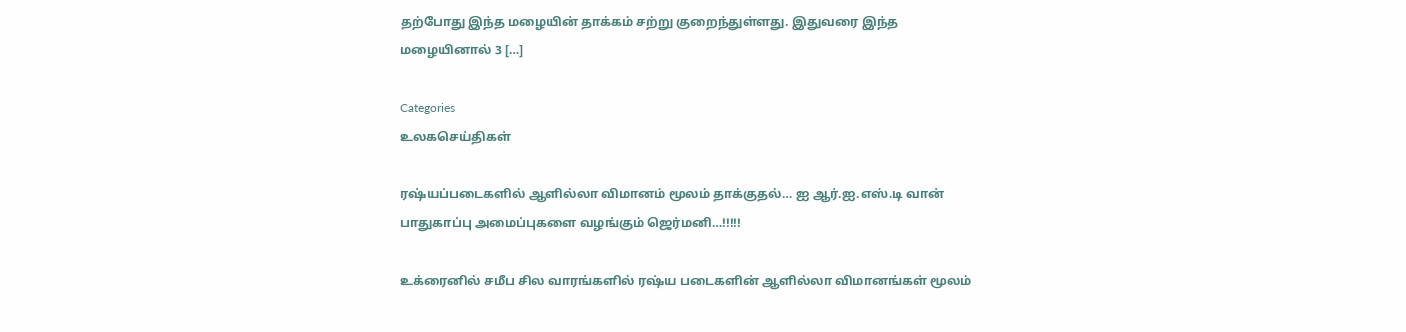தற்போது இந்த மழையின் தாக்கம் சற்று குறைந்துள்ளது. இதுவரை இந்த மழையினால் 3 […]

Categories
உலகசெய்திகள்

ரஷ்யப்படைகளில் ஆளில்லா விமானம் மூலம் தாக்குதல்… ஐ ஆர்.ஐ.எஸ்.டி வான் பாதுகாப்பு அமைப்புகளை வழங்கும் ஜெர்மனி…!!!!!

உக்ரைனில் சமீப சில வாரங்களில் ரஷ்ய படைகளின் ஆளில்லா விமானங்கள் மூலம்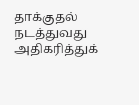தாக்குதல் நடத்துவது அதிகரித்துக்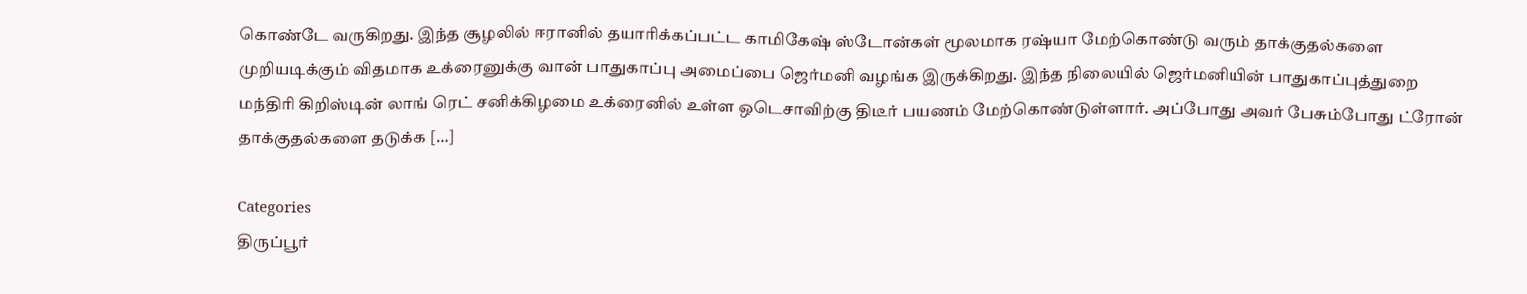கொண்டே வருகிறது. இந்த சூழலில் ஈரானில் தயாரிக்கப்பட்ட காமிகேஷ் ஸ்டோன்கள் மூலமாக ரஷ்யா மேற்கொண்டு வரும் தாக்குதல்களை முறியடிக்கும் விதமாக உக்ரைனுக்கு வான் பாதுகாப்பு அமைப்பை ஜெர்மனி வழங்க இருக்கிறது. இந்த நிலையில் ஜெர்மனியின் பாதுகாப்புத்துறை மந்திரி கிறிஸ்டின் லாங் ரெட் சனிக்கிழமை உக்ரைனில் உள்ள ஒடெசாவிற்கு திடீர் பயணம் மேற்கொண்டுள்ளார். அப்போது அவர் பேசும்போது ட்ரோன் தாக்குதல்களை தடுக்க […]

Categories
திருப்பூர்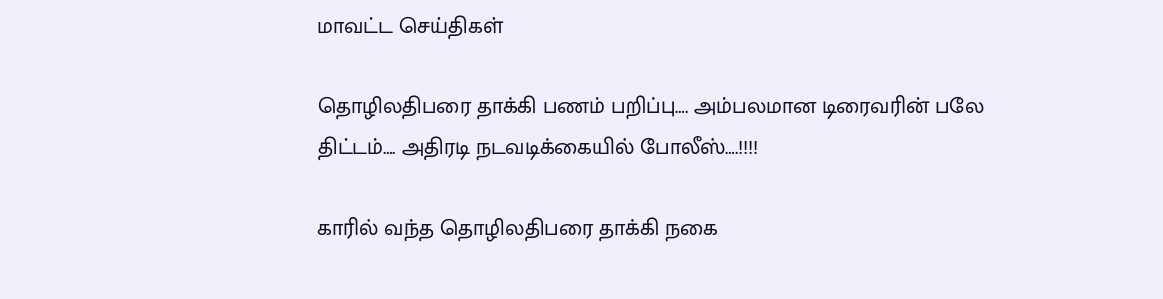மாவட்ட செய்திகள்

தொழிலதிபரை தாக்கி பணம் பறிப்பு…. அம்பலமான டிரைவரின் பலே திட்டம்…. அதிரடி நடவடிக்கையில் போலீஸ்….!!!!

காரில் வந்த தொழிலதிபரை தாக்கி நகை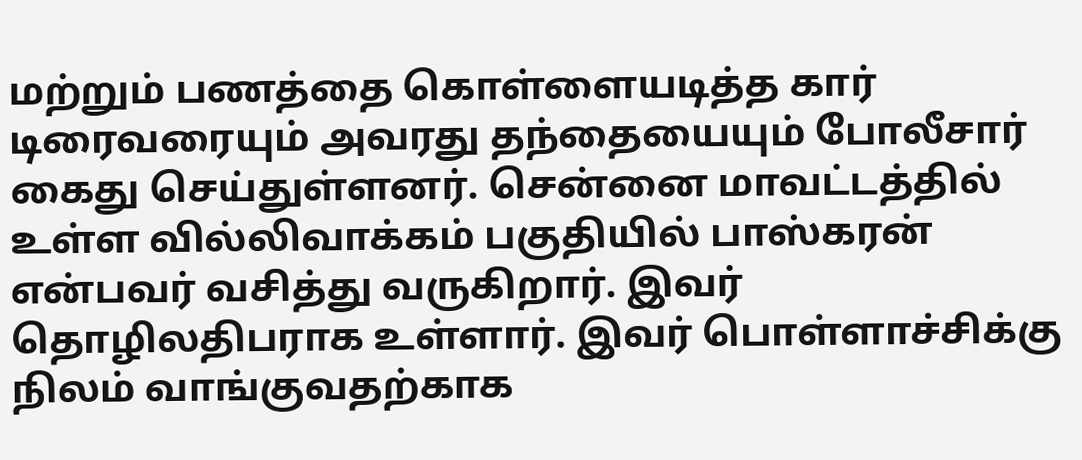மற்றும் பணத்தை கொள்ளையடித்த கார் டிரைவரையும் அவரது தந்தையையும் போலீசார் கைது செய்துள்ளனர். சென்னை மாவட்டத்தில் உள்ள வில்லிவாக்கம் பகுதியில் பாஸ்கரன் என்பவர் வசித்து வருகிறார். இவர் தொழிலதிபராக உள்ளார். இவர் பொள்ளாச்சிக்கு நிலம் வாங்குவதற்காக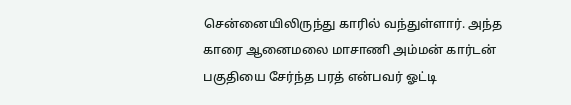சென்னையிலிருந்து காரில் வந்துள்ளார். அந்த காரை ஆனைமலை மாசாணி அம்மன் கார்டன் பகுதியை சேர்ந்த பரத் என்பவர் ஓட்டி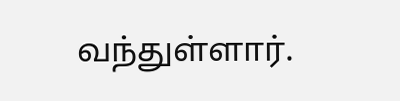வந்துள்ளார்.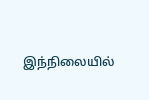இந்நிலையில்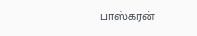பாஸ்கரன்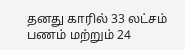தனது காரில் 33 லட்சம் பணம் மற்றும் 24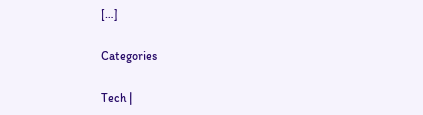[…]

Categories

Tech |